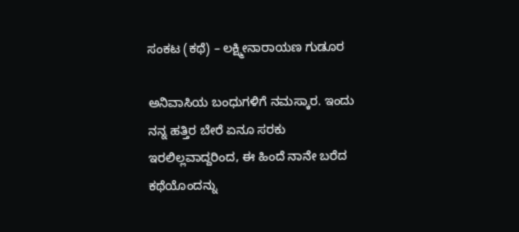ಸಂಕಟ (ಕಥೆ) – ಲಕ್ಷ್ಮೀನಾರಾಯಣ ಗುಡೂರ

ಅನಿವಾಸಿಯ ಬಂಧುಗಳಿಗೆ ನಮಸ್ಕಾರ. ಇಂದು ನನ್ನ ಹತ್ತಿರ ಬೇರೆ ಏನೂ ಸರಕು ಇರಲಿಲ್ಲವಾದ್ದರಿಂದ, ಈ ಹಿಂದೆ ನಾನೇ ಬರೆದ ಕಥೆಯೊಂದನ್ನು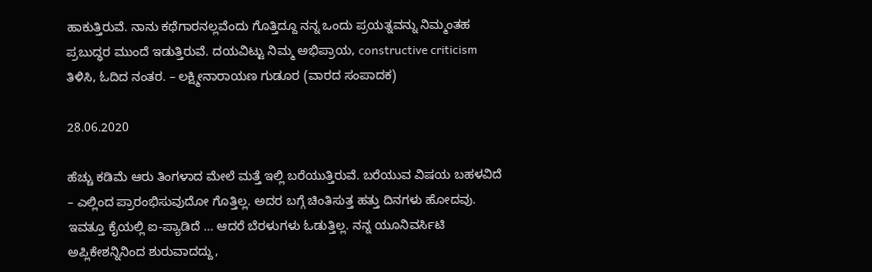ಹಾಕುತ್ತಿರುವೆ. ನಾನು ಕಥೆಗಾರನಲ್ಲವೆಂದು ಗೊತ್ತಿದ್ದೂ ನನ್ನ ಒಂದು ಪ್ರಯತ್ನವನ್ನು ನಿಮ್ಮಂತಹ ಪ್ರಬುದ್ಧರ ಮುಂದೆ ಇಡುತ್ತಿರುವೆ. ದಯವಿಟ್ಟು ನಿಮ್ಮ ಅಭಿಪ್ರಾಯ, constructive criticism ತಿಳಿಸಿ, ಓದಿದ ನಂತರ. – ಲಕ್ಷ್ಮೀನಾರಾಯಣ ಗುಡೂರ (ವಾರದ ಸಂಪಾದಕ)

28.06.2020

ಹೆಚ್ಚು ಕಡಿಮೆ ಆರು ತಿಂಗಳಾದ ಮೇಲೆ ಮತ್ತೆ ಇಲ್ಲಿ ಬರೆಯುತ್ತಿರುವೆ. ಬರೆಯುವ ವಿಷಯ ಬಹಳವಿದೆ – ಎಲ್ಲಿಂದ ಪ್ರಾರಂಭಿಸುವುದೋ ಗೊತ್ತಿಲ್ಲ. ಅದರ ಬಗ್ಗೆ ಚಿಂತಿಸುತ್ತ ಹತ್ತು ದಿನಗಳು ಹೋದವು. ಇವತ್ತೂ ಕೈಯಲ್ಲಿ ಐ-ಪ್ಯಾಡಿದೆ … ಆದರೆ ಬೆರಳುಗಳು ಓಡುತ್ತಿಲ್ಲ. ನನ್ನ ಯೂನಿವರ್ಸಿಟಿ ಅಪ್ಲಿಕೇಶನ್ನಿನಿಂದ ಶುರುವಾದದ್ದು,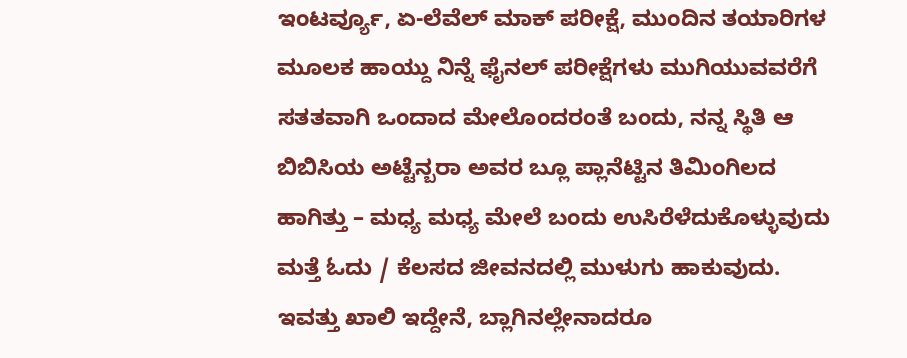ಇಂಟರ್ವ್ಯೂ, ಏ-ಲೆವೆಲ್ ಮಾಕ್ ಪರೀಕ್ಷೆ, ಮುಂದಿನ ತಯಾರಿಗಳ ಮೂಲಕ ಹಾಯ್ದು ನಿನ್ನೆ ಫೈನಲ್ ಪರೀಕ್ಷೆಗಳು ಮುಗಿಯುವವರೆಗೆ ಸತತವಾಗಿ ಒಂದಾದ ಮೇಲೊಂದರಂತೆ ಬಂದು, ನನ್ನ ಸ್ಥಿತಿ ಆ ಬಿಬಿಸಿಯ ಅಟ್ಟೆನ್ಬರಾ ಅವರ ಬ್ಲೂ ಪ್ಲಾನೆಟ್ಟಿನ ತಿಮಿಂಗಿಲದ ಹಾಗಿತ್ತು – ಮಧ್ಯ ಮಧ್ಯ ಮೇಲೆ ಬಂದು ಉಸಿರೆಳೆದುಕೊಳ್ಳುವುದು ಮತ್ತೆ ಓದು / ಕೆಲಸದ ಜೀವನದಲ್ಲಿ ಮುಳುಗು ಹಾಕುವುದು. ಇವತ್ತು ಖಾಲಿ ಇದ್ದೇನೆ, ಬ್ಲಾಗಿನಲ್ಲೇನಾದರೂ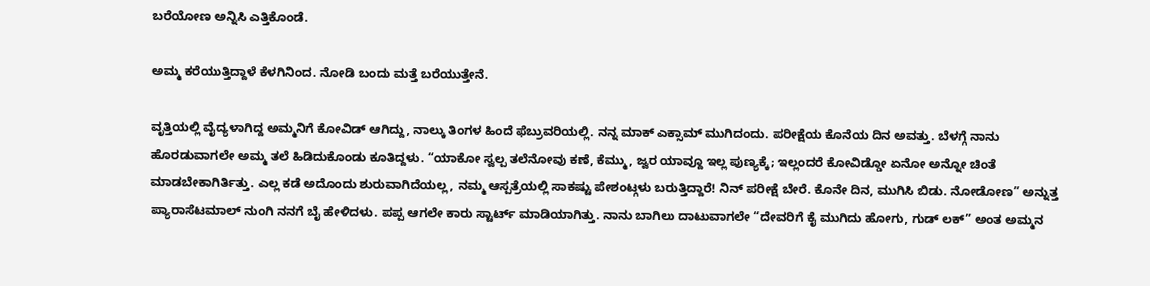ಬರೆಯೋಣ ಅನ್ನಿಸಿ ಎತ್ತಿಕೊಂಡೆ.

ಅಮ್ಮ ಕರೆಯುತ್ತಿದ್ದಾಳೆ ಕೆಳಗಿನಿಂದ. ನೋಡಿ ಬಂದು ಮತ್ತೆ ಬರೆಯುತ್ತೇನೆ.

ವೃತ್ತಿಯಲ್ಲಿ ವೈದ್ಯಳಾಗಿದ್ದ ಅಮ್ಮನಿಗೆ ಕೋವಿಡ್ ಆಗಿದ್ದು, ನಾಲ್ಕು ತಿಂಗಳ ಹಿಂದೆ ಫೆಬ್ರುವರಿಯಲ್ಲಿ. ನನ್ನ ಮಾಕ್ ಎಕ್ಸಾಮ್ ಮುಗಿದಂದು. ಪರೀಕ್ಷೆಯ ಕೊನೆಯ ದಿನ ಅವತ್ತು. ಬೆಳಗ್ಗೆ ನಾನು ಹೊರಡುವಾಗಲೇ ಅಮ್ಮ ತಲೆ ಹಿಡಿದುಕೊಂಡು ಕೂತಿದ್ದಳು. “ಯಾಕೋ ಸ್ವಲ್ಪ ತಲೆನೋವು ಕಣೆ, ಕೆಮ್ಮು, ಜ್ವರ ಯಾವ್ದೂ ಇಲ್ಲ ಪುಣ್ಯಕ್ಕೆ; ಇಲ್ಲಂದರೆ ಕೋವಿಡ್ಡೋ ಏನೋ ಅನ್ನೋ ಚಿಂತೆ ಮಾಡಬೇಕಾಗಿರ್ತಿತ್ತು. ಎಲ್ಲ ಕಡೆ ಅದೊಂದು ಶುರುವಾಗಿದೆಯಲ್ಲ, ನಮ್ಮ ಆಸ್ಪತ್ರೆಯಲ್ಲಿ ಸಾಕಷ್ಟು ಪೇಶಂಟ್ಗಳು ಬರುತ್ತಿದ್ದಾರೆ! ನಿನ್ ಪರೀಕ್ಷೆ ಬೇರೆ. ಕೊನೇ ದಿನ, ಮುಗಿಸಿ ಬಿಡು. ನೋಡೋಣ” ಅನ್ನುತ್ತ ಪ್ಯಾರಾಸೆಟಮಾಲ್ ನುಂಗಿ ನನಗೆ ಬೈ ಹೇಳಿದಳು. ಪಪ್ಪ ಆಗಲೇ ಕಾರು ಸ್ಟಾರ್ಟ್ ಮಾಡಿಯಾಗಿತ್ತು. ನಾನು ಬಾಗಿಲು ದಾಟುವಾಗಲೇ “ದೇವರಿಗೆ ಕೈ ಮುಗಿದು ಹೋಗು, ಗುಡ್ ಲಕ್” ಅಂತ ಅಮ್ಮನ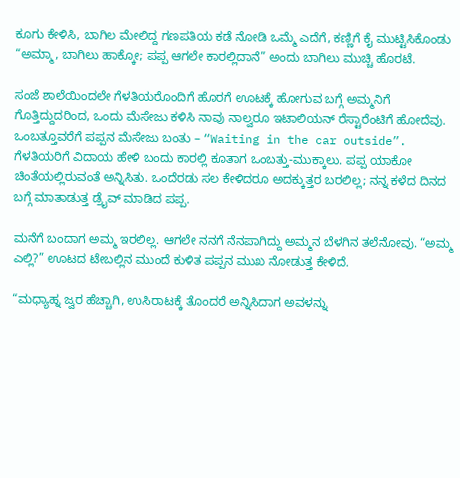ಕೂಗು ಕೇಳಿಸಿ, ಬಾಗಿಲ ಮೇಲಿದ್ದ ಗಣಪತಿಯ ಕಡೆ ನೋಡಿ ಒಮ್ಮೆ ಎದೆಗೆ, ಕಣ್ಣಿಗೆ ಕೈ ಮುಟ್ಟಿಸಿಕೊಂಡು “ಅಮ್ಮಾ, ಬಾಗಿಲು ಹಾಕ್ಕೋ; ಪಪ್ಪ ಆಗಲೇ ಕಾರಲ್ಲಿದಾನೆ” ಅಂದು ಬಾಗಿಲು ಮುಚ್ಚಿ ಹೊರಟೆ.

ಸಂಜೆ ಶಾಲೆಯಿಂದಲೇ ಗೆಳತಿಯರೊಂದಿಗೆ ಹೊರಗೆ ಊಟಕ್ಕೆ ಹೋಗುವ ಬಗ್ಗೆ ಅಮ್ಮನಿಗೆ ಗೊತ್ತಿದ್ದುದರಿಂದ, ಒಂದು ಮೆಸೇಜು ಕಳಿಸಿ ನಾವು ನಾಲ್ವರೂ ಇಟಾಲಿಯನ್ ರೆಸ್ಟಾರೆಂಟಿಗೆ ಹೋದೆವು. ಒಂಬತ್ತೂವರೆಗೆ ಪಪ್ಪನ ಮೆಸೇಜು ಬಂತು – “Waiting in the car outside”. ಗೆಳತಿಯರಿಗೆ ವಿದಾಯ ಹೇಳಿ ಬಂದು ಕಾರಲ್ಲಿ ಕೂತಾಗ ಒಂಬತ್ತು-ಮುಕ್ಕಾಲು. ಪಪ್ಪ ಯಾಕೋ ಚಿಂತೆಯಲ್ಲಿರುವಂತೆ ಅನ್ನಿಸಿತು. ಒಂದೆರಡು ಸಲ ಕೇಳಿದರೂ ಅದಕ್ಕುತ್ತರ ಬರಲಿಲ್ಲ; ನನ್ನ ಕಳೆದ ದಿನದ ಬಗ್ಗೆ ಮಾತಾಡುತ್ತ ಡ್ರೈವ್ ಮಾಡಿದ ಪಪ್ಪ.

ಮನೆಗೆ ಬಂದಾಗ ಅಮ್ಮ ಇರಲಿಲ್ಲ. ಆಗಲೇ ನನಗೆ ನೆನಪಾಗಿದ್ದು ಅಮ್ಮನ ಬೆಳಗಿನ ತಲೆನೋವು. “ಅಮ್ಮ ಎಲ್ಲಿ?” ಊಟದ ಟೇಬಲ್ಲಿನ ಮುಂದೆ ಕುಳಿತ ಪಪ್ಪನ ಮುಖ ನೋಡುತ್ತ ಕೇಳಿದೆ.

“ಮಧ್ಯಾಹ್ನ ಜ್ವರ ಹೆಚ್ಚಾಗಿ, ಉಸಿರಾಟಕ್ಕೆ ತೊಂದರೆ ಅನ್ನಿಸಿದಾಗ ಅವಳನ್ನು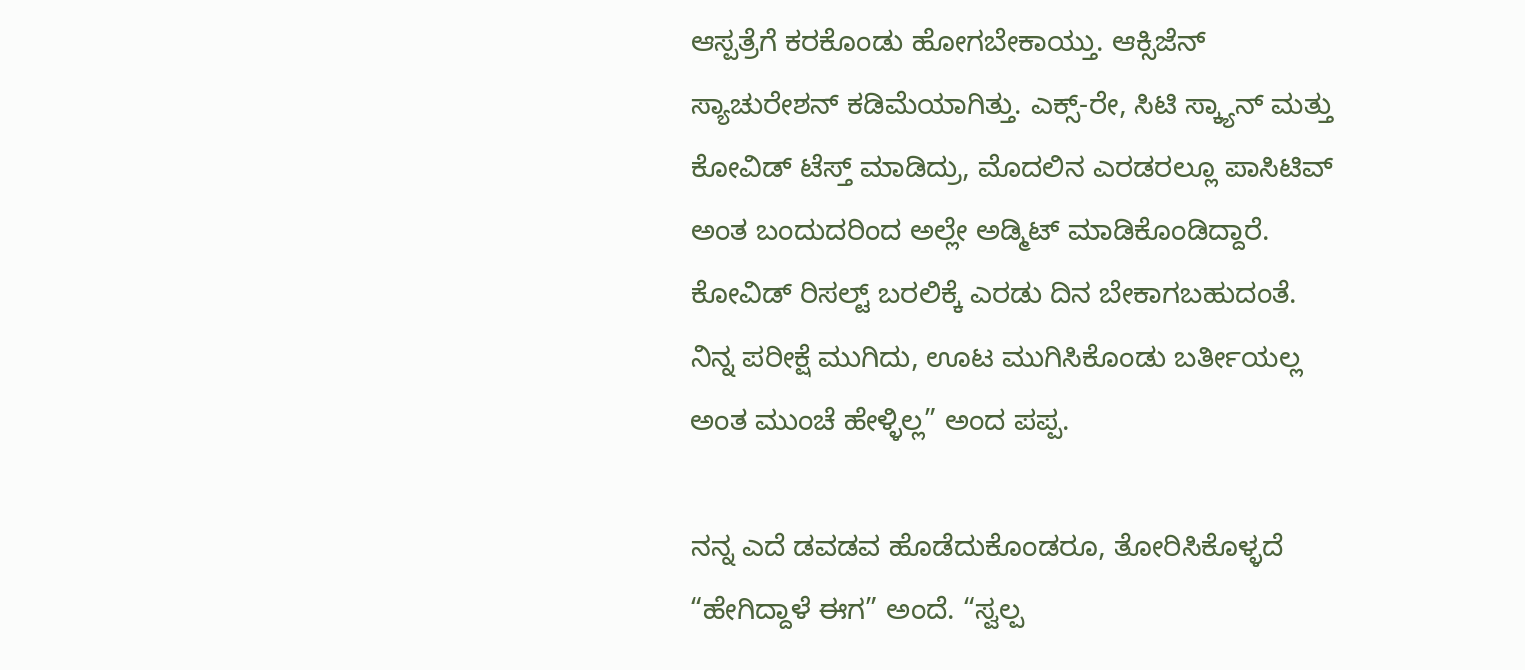ಆಸ್ಪತ್ರೆಗೆ ಕರಕೊಂಡು ಹೋಗಬೇಕಾಯ್ತು. ಆಕ್ಸಿಜೆನ್ ಸ್ಯಾಚುರೇಶನ್ ಕಡಿಮೆಯಾಗಿತ್ತು. ಎಕ್ಸ್-ರೇ, ಸಿಟಿ ಸ್ಕ್ಯಾನ್ ಮತ್ತು ಕೋವಿಡ್ ಟೆಸ್ತ್ ಮಾಡಿದ್ರು, ಮೊದಲಿನ ಎರಡರಲ್ಲೂ ಪಾಸಿಟಿವ್ ಅಂತ ಬಂದುದರಿಂದ ಅಲ್ಲೇ ಅಡ್ಮಿಟ್ ಮಾಡಿಕೊಂಡಿದ್ದಾರೆ. ಕೋವಿಡ್ ರಿಸಲ್ಟ್ ಬರಲಿಕ್ಕೆ ಎರಡು ದಿನ ಬೇಕಾಗಬಹುದಂತೆ. ನಿನ್ನ ಪರೀಕ್ಷೆ ಮುಗಿದು, ಊಟ ಮುಗಿಸಿಕೊಂಡು ಬರ್ತೀಯಲ್ಲ ಅಂತ ಮುಂಚೆ ಹೇಳ್ಳಿಲ್ಲ” ಅಂದ ಪಪ್ಪ.

ನನ್ನ ಎದೆ ಡವಡವ ಹೊಡೆದುಕೊಂಡರೂ, ತೋರಿಸಿಕೊಳ್ಳದೆ “ಹೇಗಿದ್ದಾಳೆ ಈಗ” ಅಂದೆ. “ಸ್ವಲ್ಪ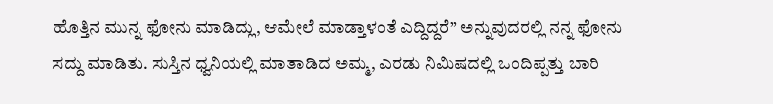ಹೊತ್ತಿನ ಮುನ್ನ ಫೋನು ಮಾಡಿದ್ಲು, ಆಮೇಲೆ ಮಾಡ್ತಾಳಂತೆ ಎದ್ದಿದ್ದರೆ” ಅನ್ನುವುದರಲ್ಲಿ ನನ್ನ ಫೋನು ಸದ್ದು ಮಾಡಿತು. ಸುಸ್ತಿನ ಧ್ವನಿಯಲ್ಲಿ ಮಾತಾಡಿದ ಅಮ್ಮ, ಎರಡು ನಿಮಿಷದಲ್ಲಿ ಒಂದಿಪ್ಪತ್ತು ಬಾರಿ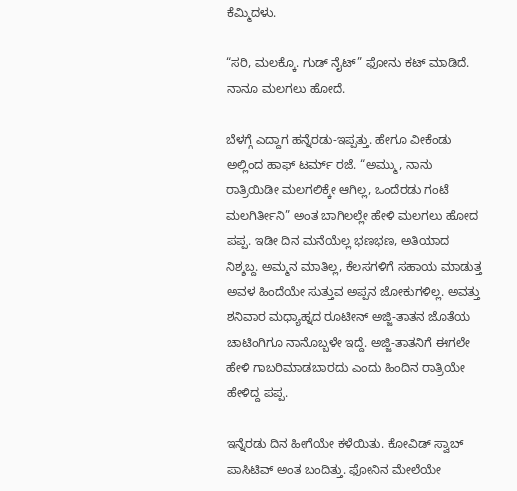ಕೆಮ್ಮಿದಳು.

“ಸರಿ, ಮಲಕ್ಕೊ. ಗುಡ್ ನೈಟ್” ಫೋನು ಕಟ್ ಮಾಡಿದೆ. ನಾನೂ ಮಲಗಲು ಹೋದೆ.

ಬೆಳಗ್ಗೆ ಎದ್ದಾಗ ಹನ್ನೆರಡು-ಇಪ್ಪತ್ತು. ಹೇಗೂ ವೀಕೆಂಡು ಅಲ್ಲಿಂದ ಹಾಫ್ ಟರ್ಮ್ ರಜೆ. “ಅಮ್ಮು, ನಾನು ರಾತ್ರಿಯಿಡೀ ಮಲಗಲಿಕ್ಕೇ ಆಗಿಲ್ಲ, ಒಂದೆರಡು ಗಂಟೆ ಮಲಗಿರ್ತೀನಿ” ಅಂತ ಬಾಗಿಲಲ್ಲೇ ಹೇಳಿ ಮಲಗಲು ಹೋದ ಪಪ್ಪ. ಇಡೀ ದಿನ ಮನೆಯೆಲ್ಲ ಭಣಭಣ, ಅತಿಯಾದ ನಿಶ್ಶಬ್ದ. ಅಮ್ಮನ ಮಾತಿಲ್ಲ, ಕೆಲಸಗಳಿಗೆ ಸಹಾಯ ಮಾಡುತ್ತ ಅವಳ ಹಿಂದೆಯೇ ಸುತ್ತುವ ಅಪ್ಪನ ಜೋಕುಗಳಿಲ್ಲ. ಅವತ್ತು ಶನಿವಾರ ಮಧ್ಯಾಹ್ನದ ರೂಟೀನ್ ಅಜ್ಜಿ-ತಾತನ ಜೊತೆಯ ಚಾಟಿಂಗಿಗೂ ನಾನೊಬ್ಬಳೇ ಇದ್ದೆ. ಅಜ್ಜಿ-ತಾತನಿಗೆ ಈಗಲೇ ಹೇಳಿ ಗಾಬರಿಮಾಡಬಾರದು ಎಂದು ಹಿಂದಿನ ರಾತ್ರಿಯೇ ಹೇಳಿದ್ದ ಪಪ್ಪ.

ಇನ್ನೆರಡು ದಿನ ಹೀಗೆಯೇ ಕಳೆಯಿತು. ಕೋವಿಡ್ ಸ್ವಾಬ್ ಪಾಸಿಟಿವ್ ಅಂತ ಬಂದಿತ್ತು. ಫೋನಿನ ಮೇಲೆಯೇ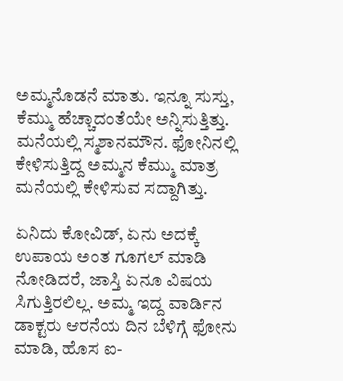ಅಮ್ಮನೊಡನೆ ಮಾತು. ಇನ್ನೂ ಸುಸ್ತು, ಕೆಮ್ಮು ಹೆಚ್ಚಾದಂತೆಯೇ ಅನ್ನಿಸುತ್ತಿತ್ತು. ಮನೆಯಲ್ಲಿ ಸ್ಮಶಾನಮೌನ. ಫೋನಿನಲ್ಲಿ ಕೇಳಿಸುತ್ತಿದ್ದ ಅಮ್ಮನ ಕೆಮ್ಮು ಮಾತ್ರ ಮನೆಯಲ್ಲಿ ಕೇಳಿಸುವ ಸದ್ದಾಗಿತ್ತು.

ಏನಿದು ಕೋವಿಡ್, ಏನು ಅದಕ್ಕೆ ಉಪಾಯ ಅಂತ ಗೂಗಲ್ ಮಾಡಿ ನೋಡಿದರೆ, ಜಾಸ್ತಿ ಏನೂ ವಿಷಯ ಸಿಗುತ್ತಿರಲಿಲ್ಲ. ಅಮ್ಮ ಇದ್ದ ವಾರ್ಡಿನ ಡಾಕ್ಟರು ಆರನೆಯ ದಿನ ಬೆಳಿಗ್ಗೆ ಫೋನು ಮಾಡಿ, ಹೊಸ ಐ-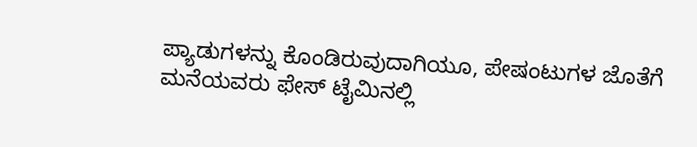ಪ್ಯಾಡುಗಳನ್ನು ಕೊಂಡಿರುವುದಾಗಿಯೂ, ಪೇಷಂಟುಗಳ ಜೊತೆಗೆ ಮನೆಯವರು ಫೇಸ್ ಟೈಮಿನಲ್ಲಿ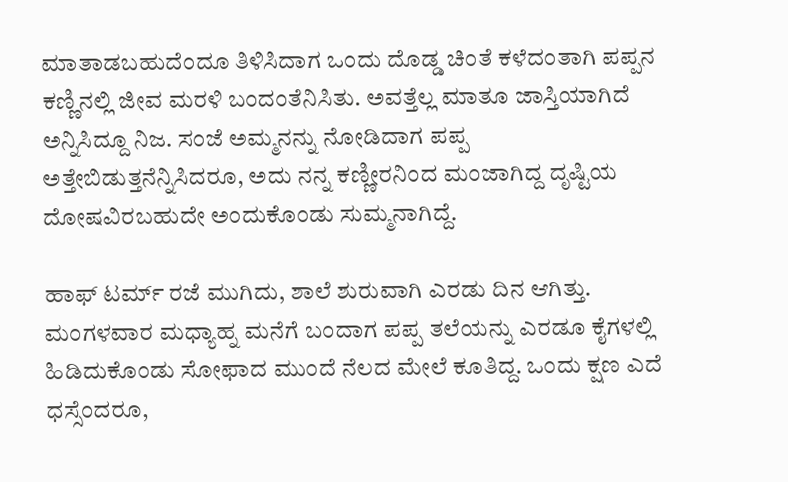ಮಾತಾಡಬಹುದೆಂದೂ ತಿಳಿಸಿದಾಗ ಒಂದು ದೊಡ್ಡ ಚಿಂತೆ ಕಳೆದಂತಾಗಿ ಪಪ್ಪನ ಕಣ್ಣಿನಲ್ಲಿ ಜೀವ ಮರಳಿ ಬಂದಂತೆನಿಸಿತು. ಅವತ್ತೆಲ್ಲ ಮಾತೂ ಜಾಸ್ತಿಯಾಗಿದೆ ಅನ್ನಿಸಿದ್ದೂ ನಿಜ. ಸಂಜೆ ಅಮ್ಮನನ್ನು ನೋಡಿದಾಗ ಪಪ್ಪ ಅತ್ತೇಬಿಡುತ್ತನೆನ್ನಿಸಿದರೂ, ಅದು ನನ್ನ ಕಣ್ಣೀರನಿಂದ ಮಂಜಾಗಿದ್ದ ದೃಷ್ಟಿಯ ದೋಷವಿರಬಹುದೇ ಅಂದುಕೊಂಡು ಸುಮ್ಮನಾಗಿದ್ದೆ.

ಹಾಫ್ ಟರ್ಮ್ ರಜೆ ಮುಗಿದು, ಶಾಲೆ ಶುರುವಾಗಿ ಎರಡು ದಿನ ಆಗಿತ್ತು. ಮಂಗಳವಾರ ಮಧ್ಯಾಹ್ನ ಮನೆಗೆ ಬಂದಾಗ ಪಪ್ಪ ತಲೆಯನ್ನು ಎರಡೂ ಕೈಗಳಲ್ಲಿ ಹಿಡಿದುಕೊಂಡು ಸೋಫಾದ ಮುಂದೆ ನೆಲದ ಮೇಲೆ ಕೂತಿದ್ದ. ಒಂದು ಕ್ಷಣ ಎದೆ ಧಸ್ಸೆಂದರೂ,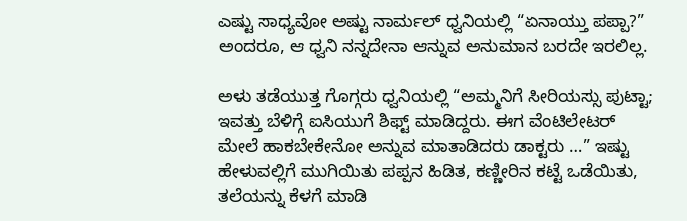ಎಷ್ಟು ಸಾಧ್ಯವೋ ಅಷ್ಟು ನಾರ್ಮಲ್ ಧ್ವನಿಯಲ್ಲಿ “ಏನಾಯ್ತು ಪಪ್ಪಾ?” ಅಂದರೂ, ಆ ಧ್ವನಿ ನನ್ನದೇನಾ ಆನ್ನುವ ಅನುಮಾನ ಬರದೇ ಇರಲಿಲ್ಲ.

ಅಳು ತಡೆಯುತ್ತ ಗೊಗ್ಗರು ಧ್ವನಿಯಲ್ಲಿ “ಅಮ್ಮನಿಗೆ ಸೀರಿಯಸ್ಸು ಪುಟ್ಟಾ; ಇವತ್ತು ಬೆಳಿಗ್ಗೆ ಐಸಿಯುಗೆ ಶಿಫ್ಟ್ ಮಾಡಿದ್ದರು. ಈಗ ವೆಂಟಿಲೇಟರ್ ಮೇಲೆ ಹಾಕಬೇಕೇನೋ ಅನ್ನುವ ಮಾತಾಡಿದರು ಡಾಕ್ಟರು …” ಇಷ್ಟು ಹೇಳುವಲ್ಲಿಗೆ ಮುಗಿಯಿತು ಪಪ್ಪನ ಹಿಡಿತ, ಕಣ್ಣೀರಿನ ಕಟ್ಟೆ ಒಡೆಯಿತು, ತಲೆಯನ್ನು ಕೆಳಗೆ ಮಾಡಿ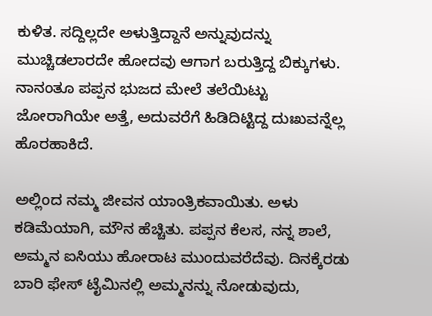ಕುಳಿತ. ಸದ್ದಿಲ್ಲದೇ ಅಳುತ್ತಿದ್ದಾನೆ ಅನ್ನುವುದನ್ನು ಮುಚ್ಚಿಡಲಾರದೇ ಹೋದವು ಆಗಾಗ ಬರುತ್ತಿದ್ದ ಬಿಕ್ಕುಗಳು. ನಾನಂತೂ ಪಪ್ಪನ ಭುಜದ ಮೇಲೆ ತಲೆಯಿಟ್ಟು ಜೋರಾಗಿಯೇ ಅತ್ತೆ, ಅದುವರೆಗೆ ಹಿಡಿದಿಟ್ಟಿದ್ದ ದುಃಖವನ್ನೆಲ್ಲ ಹೊರಹಾಕಿದೆ.

ಅಲ್ಲಿಂದ ನಮ್ಮ ಜೀವನ ಯಾಂತ್ರಿಕವಾಯಿತು. ಅಳು ಕಡಿಮೆಯಾಗಿ, ಮೌನ ಹೆಚ್ಚಿತು. ಪಪ್ಪನ ಕೆಲಸ, ನನ್ನ ಶಾಲೆ, ಅಮ್ಮನ ಐಸಿಯು ಹೋರಾಟ ಮುಂದುವರೆದೆವು. ದಿನಕ್ಕೆರಡು ಬಾರಿ ಫೇಸ್ ಟೈಮಿನಲ್ಲಿ ಅಮ್ಮನನ್ನು ನೋಡುವುದು,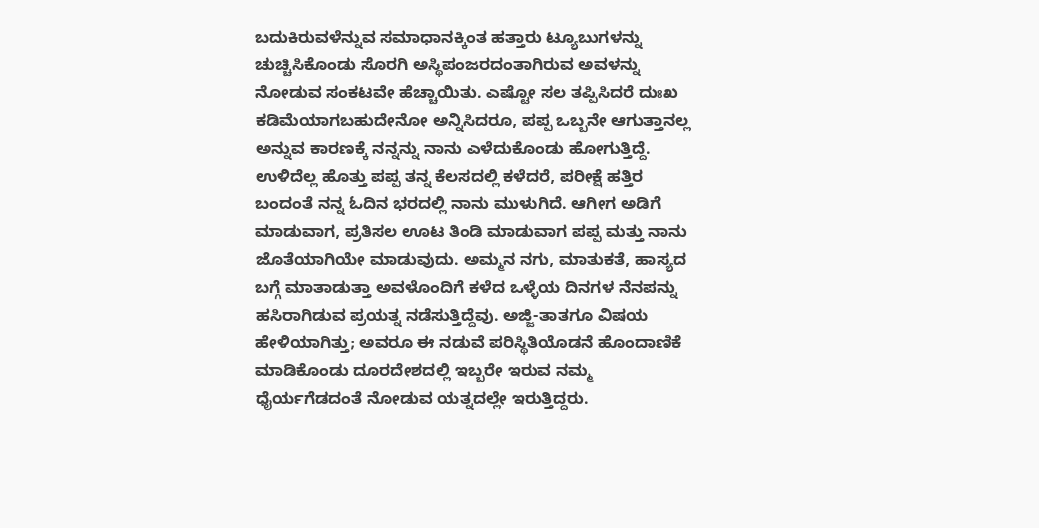ಬದುಕಿರುವಳೆನ್ನುವ ಸಮಾಧಾನಕ್ಕಿಂತ ಹತ್ತಾರು ಟ್ಯೂಬುಗಳನ್ನು ಚುಚ್ಚಿಸಿಕೊಂಡು ಸೊರಗಿ ಅಸ್ಥಿಪಂಜರದಂತಾಗಿರುವ ಅವಳನ್ನು ನೋಡುವ ಸಂಕಟವೇ ಹೆಚ್ಚಾಯಿತು. ಎಷ್ಟೋ ಸಲ ತಪ್ಪಿಸಿದರೆ ದುಃಖ ಕಡಿಮೆಯಾಗಬಹುದೇನೋ ಅನ್ನಿಸಿದರೂ, ಪಪ್ಪ ಒಬ್ಬನೇ ಆಗುತ್ತಾನಲ್ಲ ಅನ್ನುವ ಕಾರಣಕ್ಕೆ ನನ್ನನ್ನು ನಾನು ಎಳೆದುಕೊಂಡು ಹೋಗುತ್ತಿದ್ದೆ. ಉಳಿದೆಲ್ಲ ಹೊತ್ತು ಪಪ್ಪ ತನ್ನ ಕೆಲಸದಲ್ಲಿ ಕಳೆದರೆ, ಪರೀಕ್ಷೆ ಹತ್ತಿರ ಬಂದಂತೆ ನನ್ನ ಓದಿನ ಭರದಲ್ಲಿ ನಾನು ಮುಳುಗಿದೆ. ಆಗೀಗ ಅಡಿಗೆ ಮಾಡುವಾಗ, ಪ್ರತಿಸಲ ಊಟ ತಿಂಡಿ ಮಾಡುವಾಗ ಪಪ್ಪ ಮತ್ತು ನಾನು ಜೊತೆಯಾಗಿಯೇ ಮಾಡುವುದು. ಅಮ್ಮನ ನಗು, ಮಾತುಕತೆ, ಹಾಸ್ಯದ ಬಗ್ಗೆ ಮಾತಾಡುತ್ತಾ ಅವಳೊಂದಿಗೆ ಕಳೆದ ಒಳ್ಳೆಯ ದಿನಗಳ ನೆನಪನ್ನು ಹಸಿರಾಗಿಡುವ ಪ್ರಯತ್ನ ನಡೆಸುತ್ತಿದ್ದೆವು. ಅಜ್ಜಿ-ತಾತಗೂ ವಿಷಯ ಹೇಳಿಯಾಗಿತ್ತು; ಅವರೂ ಈ ನಡುವೆ ಪರಿಸ್ಥಿತಿಯೊಡನೆ ಹೊಂದಾಣಿಕೆ ಮಾಡಿಕೊಂಡು ದೂರದೇಶದಲ್ಲಿ ಇಬ್ಬರೇ ಇರುವ ನಮ್ಮ ಧೈರ್ಯಗೆಡದಂತೆ ನೋಡುವ ಯತ್ನದಲ್ಲೇ ಇರುತ್ತಿದ್ದರು.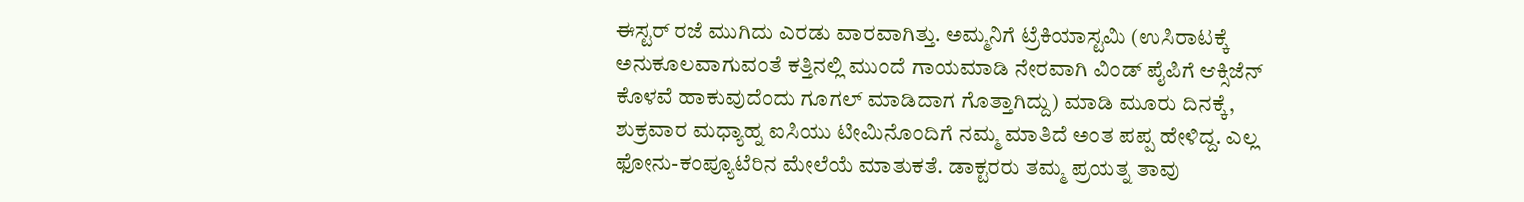ಈಸ್ಟರ್ ರಜೆ ಮುಗಿದು ಎರಡು ವಾರವಾಗಿತ್ತು. ಅಮ್ಮನಿಗೆ ಟ್ರೆಕಿಯಾಸ್ಟಮಿ (ಉಸಿರಾಟಕ್ಕೆ ಅನುಕೂಲವಾಗುವಂತೆ ಕತ್ತಿನಲ್ಲಿ ಮುಂದೆ ಗಾಯಮಾಡಿ ನೇರವಾಗಿ ವಿಂಡ್ ಪೈಪಿಗೆ ಆಕ್ಸಿಜೆನ್ ಕೊಳವೆ ಹಾಕುವುದೆಂದು ಗೂಗಲ್ ಮಾಡಿದಾಗ ಗೊತ್ತಾಗಿದ್ದು) ಮಾಡಿ ಮೂರು ದಿನಕ್ಕೆ, ಶುಕ್ರವಾರ ಮಧ್ಯಾಹ್ನ ಐಸಿಯು ಟೀಮಿನೊಂದಿಗೆ ನಮ್ಮ ಮಾತಿದೆ ಅಂತ ಪಪ್ಪ ಹೇಳಿದ್ದ. ಎಲ್ಲ ಫೋನು-ಕಂಪ್ಯೂಟೆರಿನ ಮೇಲೆಯೆ ಮಾತುಕತೆ. ಡಾಕ್ಟರರು ತಮ್ಮ ಪ್ರಯತ್ನ ತಾವು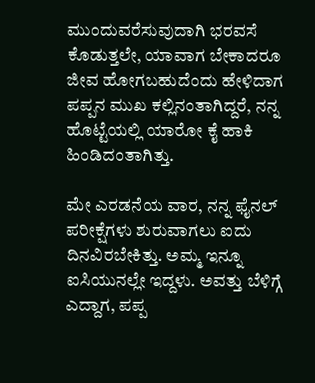ಮುಂದುವರೆಸುವುದಾಗಿ ಭರವಸೆ ಕೊಡುತ್ತಲೇ, ಯಾವಾಗ ಬೇಕಾದರೂ ಜೀವ ಹೋಗಬಹುದೆಂದು ಹೇಳಿದಾಗ ಪಪ್ಪನ ಮುಖ ಕಲ್ಲಿನಂತಾಗಿದ್ದರೆ, ನನ್ನ ಹೊಟ್ಟೆಯಲ್ಲಿ ಯಾರೋ ಕೈ ಹಾಕಿ ಹಿಂಡಿದಂತಾಗಿತ್ತು.

ಮೇ ಎರಡನೆಯ ವಾರ, ನನ್ನ ಫೈನಲ್ ಪರೀಕ್ಷೆಗಳು ಶುರುವಾಗಲು ಐದು ದಿನವಿರಬೇಕಿತ್ತು. ಅಮ್ಮ ಇನ್ನೂ ಐಸಿಯುನಲ್ಲೇ ಇದ್ದಳು. ಅವತ್ತು ಬೆಳಿಗ್ಗೆ ಎದ್ದಾಗ, ಪಪ್ಪ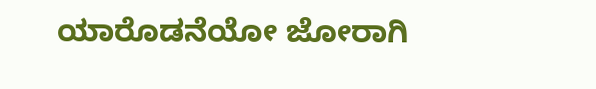ಯಾರೊಡನೆಯೋ ಜೋರಾಗಿ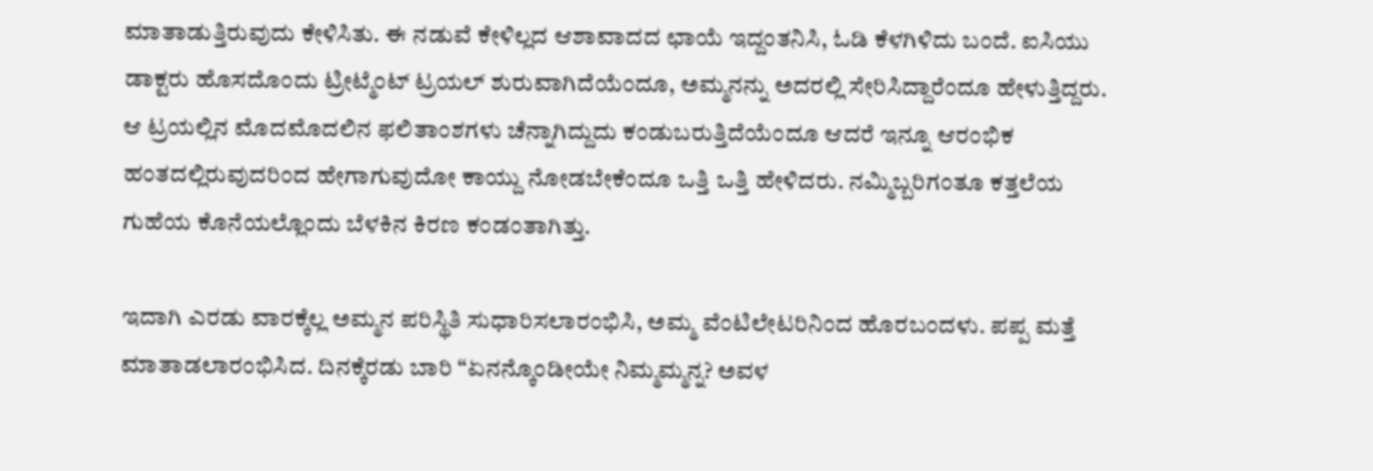ಮಾತಾಡುತ್ತಿರುವುದು ಕೇಳಿಸಿತು. ಈ ನಡುವೆ ಕೇಳಿಲ್ಲದ ಆಶಾವಾದದ ಛಾಯೆ ಇದ್ದಂತನಿಸಿ, ಓಡಿ ಕೆಳಗಿಳಿದು ಬಂದೆ. ಐಸಿಯು ಡಾಕ್ಟರು ಹೊಸದೊಂದು ಟ್ರೀಟ್ಮೆಂಟ್ ಟ್ರಯಲ್ ಶುರುವಾಗಿದೆಯೆಂದೂ, ಅಮ್ಮನನ್ನು ಅದರಲ್ಲಿ ಸೇರಿಸಿದ್ದಾರೆಂದೂ ಹೇಳುತ್ತಿದ್ದರು. ಆ ಟ್ರಯಲ್ಲಿನ ಮೊದಮೊದಲಿನ ಫಲಿತಾಂಶಗಳು ಚೆನ್ನಾಗಿದ್ದುದು ಕಂಡುಬರುತ್ತಿದೆಯೆಂದೂ ಆದರೆ ಇನ್ನೂ ಆರಂಭಿಕ ಹಂತದಲ್ಲಿರುವುದರಿಂದ ಹೇಗಾಗುವುದೋ ಕಾಯ್ದು ನೋಡಬೇಕೆಂದೂ ಒತ್ತಿ ಒತ್ತಿ ಹೇಳಿದರು. ನಮ್ಮಿಬ್ಬರಿಗಂತೂ ಕತ್ತಲೆಯ ಗುಹೆಯ ಕೊನೆಯಲ್ಲೊಂದು ಬೆಳಕಿನ ಕಿರಣ ಕಂಡಂತಾಗಿತ್ತು.

ಇದಾಗಿ ಎರಡು ವಾರಕ್ಕೆಲ್ಲ ಅಮ್ಮನ ಪರಿಸ್ಥಿತಿ ಸುಧಾರಿಸಲಾರಂಭಿಸಿ, ಅಮ್ಮ ವೆಂಟಿಲೇಟರಿನಿಂದ ಹೊರಬಂದಳು. ಪಪ್ಪ ಮತ್ತೆ ಮಾತಾಡಲಾರಂಭಿಸಿದ. ದಿನಕ್ಕೆರಡು ಬಾರಿ “ಏನನ್ಕೊಂಡೀಯೇ ನಿಮ್ಮಮ್ಮನ್ನ? ಅವಳ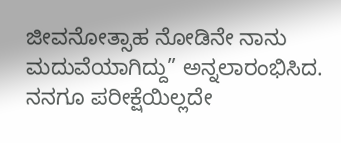ಜೀವನೋತ್ಸಾಹ ನೋಡಿನೇ ನಾನು ಮದುವೆಯಾಗಿದ್ದು” ಅನ್ನಲಾರಂಭಿಸಿದ. ನನಗೂ ಪರೀಕ್ಷೆಯಿಲ್ಲದೇ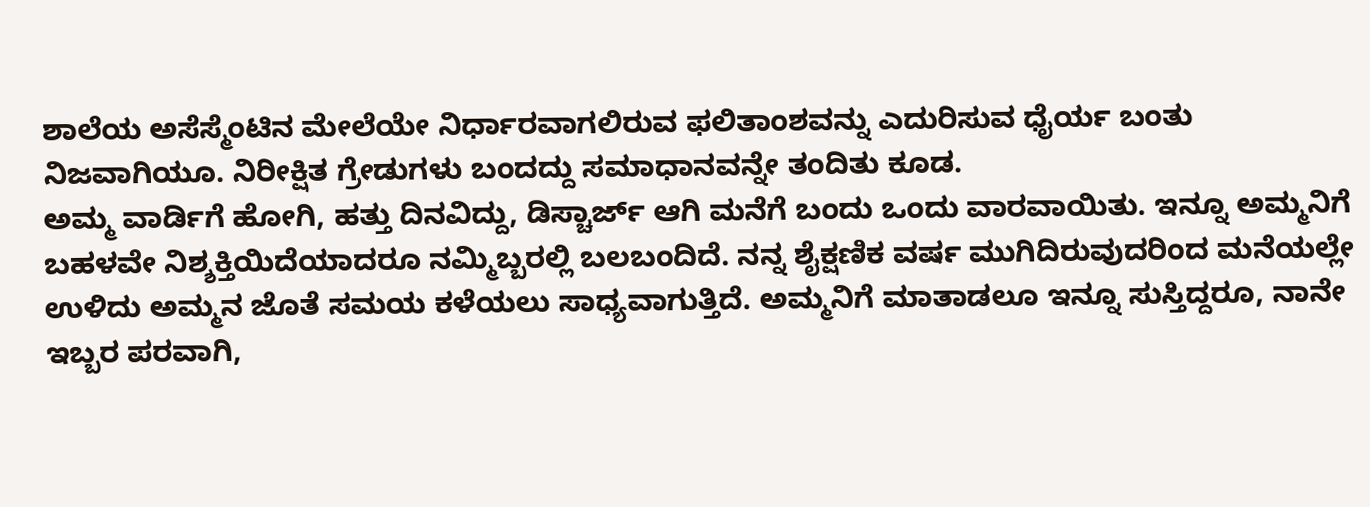ಶಾಲೆಯ ಅಸೆಸ್ಮೆಂಟಿನ ಮೇಲೆಯೇ ನಿರ್ಧಾರವಾಗಲಿರುವ ಫಲಿತಾಂಶವನ್ನು ಎದುರಿಸುವ ಧೈರ್ಯ ಬಂತು ನಿಜವಾಗಿಯೂ. ನಿರೀಕ್ಷಿತ ಗ್ರೇಡುಗಳು ಬಂದದ್ದು ಸಮಾಧಾನವನ್ನೇ ತಂದಿತು ಕೂಡ.
ಅಮ್ಮ ವಾರ್ಡಿಗೆ ಹೋಗಿ, ಹತ್ತು ದಿನವಿದ್ದು, ಡಿಸ್ಚಾರ್ಜ್ ಆಗಿ ಮನೆಗೆ ಬಂದು ಒಂದು ವಾರವಾಯಿತು. ಇನ್ನೂ ಅಮ್ಮನಿಗೆ ಬಹಳವೇ ನಿಶ್ಶಕ್ತಿಯಿದೆಯಾದರೂ ನಮ್ಮಿಬ್ಬರಲ್ಲಿ ಬಲಬಂದಿದೆ. ನನ್ನ ಶೈಕ್ಷಣಿಕ ವರ್ಷ ಮುಗಿದಿರುವುದರಿಂದ ಮನೆಯಲ್ಲೇ ಉಳಿದು ಅಮ್ಮನ ಜೊತೆ ಸಮಯ ಕಳೆಯಲು ಸಾಧ್ಯವಾಗುತ್ತಿದೆ. ಅಮ್ಮನಿಗೆ ಮಾತಾಡಲೂ ಇನ್ನೂ ಸುಸ್ತಿದ್ದರೂ, ನಾನೇ ಇಬ್ಬರ ಪರವಾಗಿ,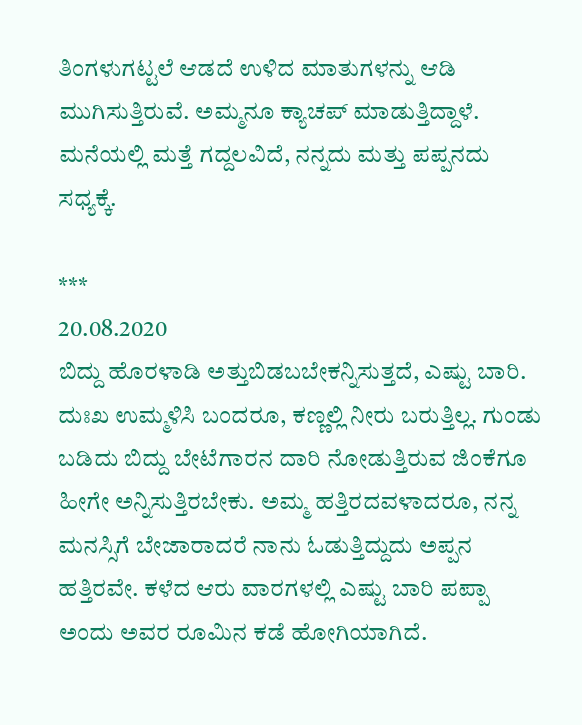ತಿಂಗಳುಗಟ್ಟಲೆ ಆಡದೆ ಉಳಿದ ಮಾತುಗಳನ್ನು ಆಡಿ ಮುಗಿಸುತ್ತಿರುವೆ. ಅಮ್ಮನೂ ಕ್ಯಾಚಪ್ ಮಾಡುತ್ತಿದ್ದಾಳೆ. ಮನೆಯಲ್ಲಿ ಮತ್ತೆ ಗದ್ದಲವಿದೆ, ನನ್ನದು ಮತ್ತು ಪಪ್ಪನದು ಸಧ್ಯಕ್ಕೆ.

***
20.08.2020
ಬಿದ್ದು ಹೊರಳಾಡಿ ಅತ್ತುಬಿಡಬಬೇಕನ್ನಿಸುತ್ತದೆ, ಎಷ್ಟು ಬಾರಿ. ದುಃಖ ಉಮ್ಮಳಿಸಿ ಬಂದರೂ, ಕಣ್ಣಲ್ಲಿ ನೀರು ಬರುತ್ತಿಲ್ಲ. ಗುಂಡು ಬಡಿದು ಬಿದ್ದು ಬೇಟೆಗಾರನ ದಾರಿ ನೋಡುತ್ತಿರುವ ಜಿಂಕೆಗೂ ಹೀಗೇ ಅನ್ನಿಸುತ್ತಿರಬೇಕು. ಅಮ್ಮ ಹತ್ತಿರದವಳಾದರೂ, ನನ್ನ ಮನಸ್ಸಿಗೆ ಬೇಜಾರಾದರೆ ನಾನು ಓಡುತ್ತಿದ್ದುದು ಅಪ್ಪನ ಹತ್ತಿರವೇ. ಕಳೆದ ಆರು ವಾರಗಳಲ್ಲಿ ಎಷ್ಟು ಬಾರಿ ಪಪ್ಪಾ ಅಂದು ಅವರ ರೂಮಿನ ಕಡೆ ಹೋಗಿಯಾಗಿದೆ.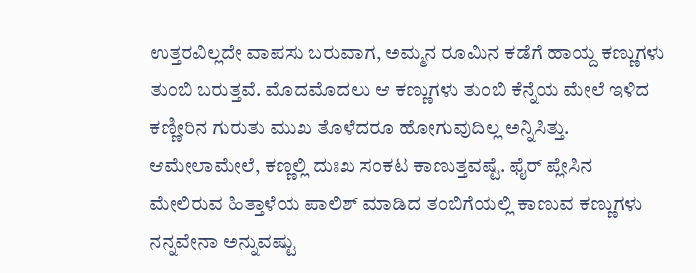ಉತ್ತರವಿಲ್ಲದೇ ವಾಪಸು ಬರುವಾಗ, ಅಮ್ಮನ ರೂಮಿನ ಕಡೆಗೆ ಹಾಯ್ದ ಕಣ್ಣುಗಳು ತುಂಬಿ ಬರುತ್ತವೆ. ಮೊದಮೊದಲು ಆ ಕಣ್ಣುಗಳು ತುಂಬಿ ಕೆನ್ನೆಯ ಮೇಲೆ ಇಳಿದ ಕಣ್ಣೀರಿನ ಗುರುತು ಮುಖ ತೊಳೆದರೂ ಹೋಗುವುದಿಲ್ಲ ಅನ್ನಿಸಿತ್ತು. ಆಮೇಲಾಮೇಲೆ, ಕಣ್ಣಲ್ಲಿ ದುಃಖ ಸಂಕಟ ಕಾಣುತ್ತವಷ್ಟೆ. ಫೈರ್ ಪ್ಲೇಸಿನ ಮೇಲಿರುವ ಹಿತ್ತಾಳೆಯ ಪಾಲಿಶ್ ಮಾಡಿದ ತಂಬಿಗೆಯಲ್ಲಿ ಕಾಣುವ ಕಣ್ಣುಗಳು ನನ್ನವೇನಾ ಅನ್ನುವಷ್ಟು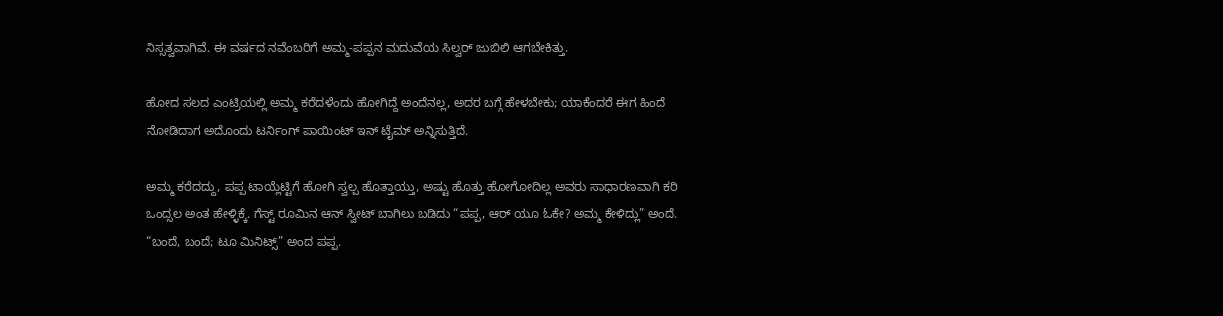ನಿಸ್ಸತ್ವವಾಗಿವೆ. ಈ ವರ್ಷದ ನವೆಂಬರಿಗೆ ಅಮ್ಮ-ಪಪ್ಪನ ಮದುವೆಯ ಸಿಲ್ವರ್ ಜುಬಿಲಿ ಆಗಬೇಕಿತ್ತು.

ಹೋದ ಸಲದ ಎಂಟ್ರಿಯಲ್ಲಿ ಅಮ್ಮ ಕರೆದಳೆಂದು ಹೋಗಿದ್ದೆ ಅಂದೆನಲ್ಲ, ಅದರ ಬಗ್ಗೆ ಹೇಳಬೇಕು; ಯಾಕೆಂದರೆ ಈಗ ಹಿಂದೆ ನೋಡಿದಾಗ ಅದೊಂದು ಟರ್ನಿಂಗ್ ಪಾಯಿಂಟ್ ಇನ್ ಟೈಮ್ ಅನ್ನಿಸುತ್ತಿದೆ.

ಅಮ್ಮ ಕರೆದದ್ದು, ಪಪ್ಪ ಟಾಯ್ಲೆಟ್ಟಿಗೆ ಹೋಗಿ ಸ್ವಲ್ಪ ಹೊತ್ತಾಯ್ತು, ಅಷ್ಟು ಹೊತ್ತು ಹೋಗೋದಿಲ್ಲ ಅವರು ಸಾಧಾರಣವಾಗಿ ಕರಿ ಒಂದ್ಸಲ ಅಂತ ಹೇಳ್ಳಿಕ್ಕೆ. ಗೆಸ್ಟ್ ರೂಮಿನ ಆನ್ ಸ್ವೀಟ್ ಬಾಗಿಲು ಬಡಿದು “ಪಪ್ಪ, ಆರ್ ಯೂ ಓಕೇ? ಅಮ್ಮ ಕೇಳಿದ್ಲು” ಅಂದೆ. “ಬಂದೆ, ಬಂದೆ; ಟೂ ಮಿನಿಟ್ಸ್” ಅಂದ ಪಪ್ಪ.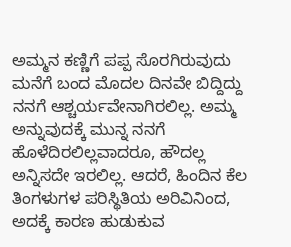ಅಮ್ಮನ ಕಣ್ಣಿಗೆ ಪಪ್ಪ ಸೊರಗಿರುವುದು ಮನೆಗೆ ಬಂದ ಮೊದಲ ದಿನವೇ ಬಿದ್ದಿದ್ದು ನನಗೆ ಆಶ್ಚರ್ಯವೇನಾಗಿರಲಿಲ್ಲ. ಅಮ್ಮ ಅನ್ನುವುದಕ್ಕೆ ಮುನ್ನ ನನಗೆ ಹೊಳೆದಿರಲಿಲ್ಲವಾದರೂ, ಹೌದಲ್ಲ ಅನ್ನಿಸದೇ ಇರಲಿಲ್ಲ. ಆದರೆ, ಹಿಂದಿನ ಕೆಲ ತಿಂಗಳುಗಳ ಪರಿಸ್ಥಿತಿಯ ಅರಿವಿನಿಂದ, ಅದಕ್ಕೆ ಕಾರಣ ಹುಡುಕುವ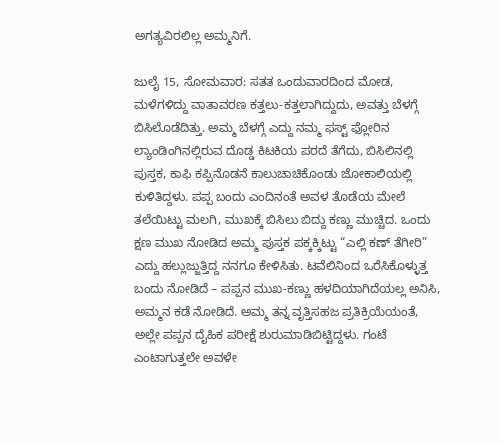ಅಗತ್ಯವಿರಲಿಲ್ಲ ಅಮ್ಮನಿಗೆ.

ಜುಲೈ 15, ಸೋಮವಾರ: ಸತತ ಒಂದುವಾರದಿಂದ ಮೋಡ, ಮಳೆಗಳಿದ್ದು ವಾತಾವರಣ ಕತ್ತಲು-ಕತ್ತಲಾಗಿದ್ದುದು, ಅವತ್ತು ಬೆಳಗ್ಗೆ ಬಿಸಿಲೊಡೆದಿತ್ತು. ಅಮ್ಮ ಬೆಳಗ್ಗೆ ಎದ್ದು ನಮ್ಮ ಫಸ್ಟ್ ಫ್ಲೋರಿನ ಲ್ಯಾಂಡಿಂಗಿನಲ್ಲಿರುವ ದೊಡ್ಡ ಕಿಟಕಿಯ ಪರದೆ ತೆಗೆದು, ಬಿಸಿಲಿನಲ್ಲಿ ಪುಸ್ತಕ, ಕಾಫಿ ಕಪ್ಪಿನೊಡನೆ ಕಾಲುಚಾಚಿಕೊಂಡು ಜೋಕಾಲಿಯಲ್ಲಿ ಕುಳಿತಿದ್ದಳು. ಪಪ್ಪ ಬಂದು ಎಂದಿನಂತೆ ಅವಳ ತೊಡೆಯ ಮೇಲೆ ತಲೆಯಿಟ್ಟು ಮಲಗಿ, ಮುಖಕ್ಕೆ ಬಿಸಿಲು ಬಿದ್ದು ಕಣ್ಣು ಮುಚ್ಚಿದ. ಒಂದು ಕ್ಷಣ ಮುಖ ನೋಡಿದ ಅಮ್ಮ ಪುಸ್ತಕ ಪಕ್ಕಕ್ಕಿಟ್ಟು “ಎಲ್ಲಿ ಕಣ್ ತೆಗೀರಿ” ಎದ್ದು ಹಲ್ಲುಜ್ಜುತ್ತಿದ್ದ ನನಗೂ ಕೇಳಿಸಿತು. ಟವೆಲಿನಿಂದ ಒರೆಸಿಕೊಳ್ಳುತ್ತ ಬಂದು ನೋಡಿದೆ – ಪಪ್ಪನ ಮುಖ-ಕಣ್ಣು ಹಳದಿಯಾಗಿದೆಯಲ್ಲ ಅನಿಸಿ, ಅಮ್ಮನ ಕಡೆ ನೋಡಿದೆ. ಅಮ್ಮ ತನ್ನ ವೃತ್ತಿಸಹಜ ಪ್ರತಿಕ್ರಿಯೆಯಂತೆ, ಅಲ್ಲೇ ಪಪ್ಪನ ದೈಹಿಕ ಪರೀಕ್ಷೆ ಶುರುಮಾಡಿಬಿಟ್ಟಿದ್ದಳು. ಗಂಟೆ ಎಂಟಾಗುತ್ತಲೇ ಅವಳೇ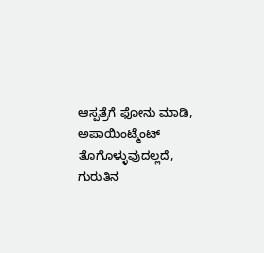ಆಸ್ಪತ್ರೆಗೆ ಫೋನು ಮಾಡಿ, ಅಪಾಯಿಂಟ್ಮೆಂಟ್ ತೊಗೊಳ್ಳುವುದಲ್ಲದೆ, ಗುರುತಿನ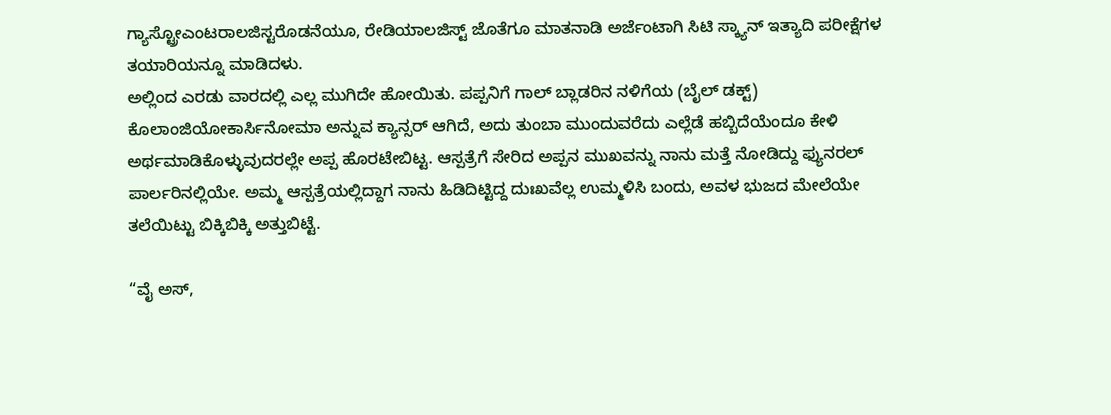ಗ್ಯಾಸ್ಟ್ರೋಎಂಟರಾಲಜಿಸ್ಟರೊಡನೆಯೂ, ರೇಡಿಯಾಲಜಿಸ್ಟ್ ಜೊತೆಗೂ ಮಾತನಾಡಿ ಅರ್ಜೆಂಟಾಗಿ ಸಿಟಿ ಸ್ಕ್ಯಾನ್ ಇತ್ಯಾದಿ ಪರೀಕ್ಷೆಗಳ ತಯಾರಿಯನ್ನೂ ಮಾಡಿದಳು.
ಅಲ್ಲಿಂದ ಎರಡು ವಾರದಲ್ಲಿ ಎಲ್ಲ ಮುಗಿದೇ ಹೋಯಿತು. ಪಪ್ಪನಿಗೆ ಗಾಲ್ ಬ್ಲಾಡರಿನ ನಳಿಗೆಯ (ಬೈಲ್ ಡಕ್ಟ್) ಕೊಲಾಂಜಿಯೋಕಾರ್ಸಿನೋಮಾ ಅನ್ನುವ ಕ್ಯಾನ್ಸರ್ ಆಗಿದೆ, ಅದು ತುಂಬಾ ಮುಂದುವರೆದು ಎಲ್ಲೆಡೆ ಹಬ್ಬಿದೆಯೆಂದೂ ಕೇಳಿ ಅರ್ಥಮಾಡಿಕೊಳ್ಳುವುದರಲ್ಲೇ ಅಪ್ಪ ಹೊರಟೇಬಿಟ್ಟ. ಆಸ್ಪತ್ರೆಗೆ ಸೇರಿದ ಅಪ್ಪನ ಮುಖವನ್ನು ನಾನು ಮತ್ತೆ ನೋಡಿದ್ದು ಫ್ಯುನರಲ್ ಪಾರ್ಲರಿನಲ್ಲಿಯೇ. ಅಮ್ಮ ಆಸ್ಪತ್ರೆಯಲ್ಲಿದ್ದಾಗ ನಾನು ಹಿಡಿದಿಟ್ಟಿದ್ದ ದುಃಖವೆಲ್ಲ ಉಮ್ಮಳಿಸಿ ಬಂದು, ಅವಳ ಭುಜದ ಮೇಲೆಯೇ ತಲೆಯಿಟ್ಟು ಬಿಕ್ಕಿಬಿಕ್ಕಿ ಅತ್ತುಬಿಟ್ಟೆ.

“ವೈ ಅಸ್,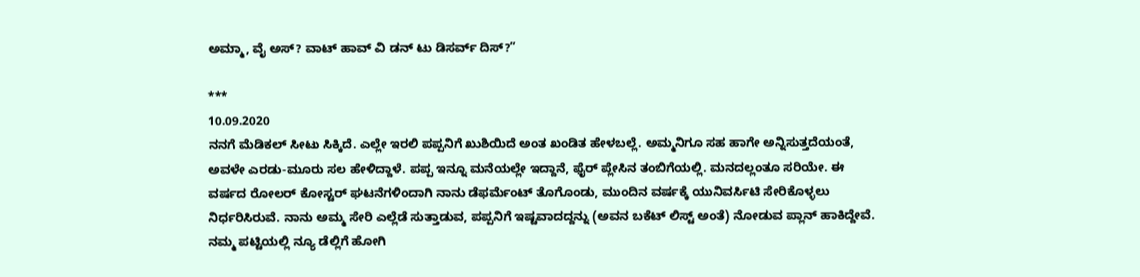ಅಮ್ಮಾ, ವೈ ಅಸ್? ವಾಟ್ ಹಾವ್ ವಿ ಡನ್ ಟು ಡಿಸರ್ವ್ ದಿಸ್?”

***
10.09.2020
ನನಗೆ ಮೆಡಿಕಲ್ ಸೀಟು ಸಿಕ್ಕಿದೆ. ಎಲ್ಲೇ ಇರಲಿ ಪಪ್ಪನಿಗೆ ಖುಶಿಯಿದೆ ಅಂತ ಖಂಡಿತ ಹೇಳಬಲ್ಲೆ. ಅಮ್ಮನಿಗೂ ಸಹ ಹಾಗೇ ಅನ್ನಿಸುತ್ತದೆಯಂತೆ, ಅವಳೇ ಎರಡು-ಮೂರು ಸಲ ಹೇಳಿದ್ದಾಳೆ. ಪಪ್ಪ ಇನ್ನೂ ಮನೆಯಲ್ಲೇ ಇದ್ದಾನೆ, ಫೈರ್ ಪ್ಲೇಸಿನ ತಂಬಿಗೆಯಲ್ಲಿ. ಮನದಲ್ಲಂತೂ ಸರಿಯೇ. ಈ ವರ್ಷದ ರೋಲರ್ ಕೋಸ್ಟರ್ ಘಟನೆಗಳಿಂದಾಗಿ ನಾನು ಡೆಫರ್ಮೆಂಟ್ ತೊಗೊಂಡು, ಮುಂದಿನ ವರ್ಷಕ್ಕೆ ಯುನಿವರ್ಸಿಟಿ ಸೇರಿಕೊಳ್ಳಲು ನಿರ್ಧರಿಸಿರುವೆ. ನಾನು ಅಮ್ಮ ಸೇರಿ ಎಲ್ಲೆಡೆ ಸುತ್ತಾಡುವ, ಪಪ್ಪನಿಗೆ ಇಷ್ಟವಾದದ್ದನ್ನು (ಅವನ ಬಕೆಟ್ ಲಿಸ್ಟ್ ಅಂತೆ) ನೋಡುವ ಪ್ಲಾನ್ ಹಾಕಿದ್ದೇವೆ. ನಮ್ಮ ಪಟ್ಟಿಯಲ್ಲಿ ನ್ಯೂ ಡೆಲ್ಲಿಗೆ ಹೋಗಿ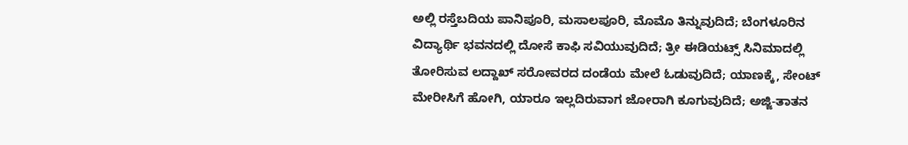ಅಲ್ಲಿ ರಸ್ತೆಬದಿಯ ಪಾನಿಪೂರಿ, ಮಸಾಲಪೂರಿ, ಮೊಮೊ ತಿನ್ನುವುದಿದೆ; ಬೆಂಗಳೂರಿನ ವಿದ್ಯಾರ್ಥಿ ಭವನದಲ್ಲಿ ದೋಸೆ ಕಾಫಿ ಸವಿಯುವುದಿದೆ; ತ್ರೀ ಈಡಿಯಟ್ಸ್ ಸಿನಿಮಾದಲ್ಲಿ ತೋರಿಸುವ ಲದ್ದಾಖ್ ಸರೋವರದ ದಂಡೆಯ ಮೇಲೆ ಓಡುವುದಿದೆ; ಯಾಣಕ್ಕೆ, ಸೇಂಟ್ ಮೇರೀಸಿಗೆ ಹೋಗಿ, ಯಾರೂ ಇಲ್ಲದಿರುವಾಗ ಜೋರಾಗಿ ಕೂಗುವುದಿದೆ; ಅಜ್ಜಿ-ತಾತನ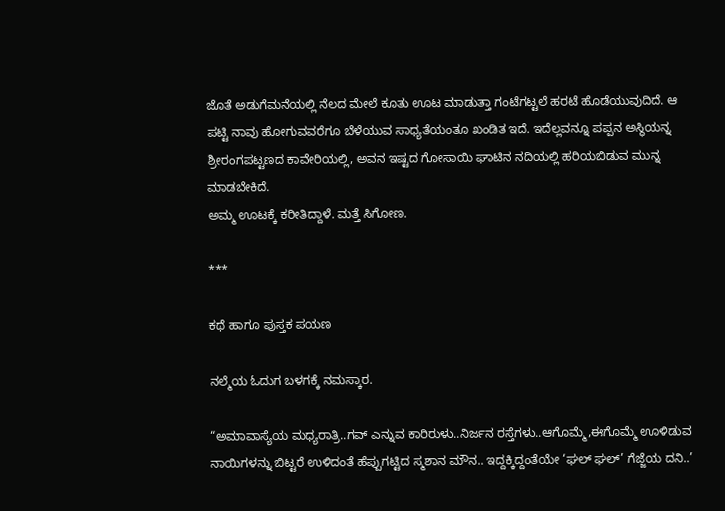ಜೊತೆ ಅಡುಗೆಮನೆಯಲ್ಲಿ ನೆಲದ ಮೇಲೆ ಕೂತು ಊಟ ಮಾಡುತ್ತಾ ಗಂಟೆಗಟ್ಟಲೆ ಹರಟೆ ಹೊಡೆಯುವುದಿದೆ. ಆ ಪಟ್ಟಿ ನಾವು ಹೋಗುವವರೆಗೂ ಬೆಳೆಯುವ ಸಾಧ್ಯತೆಯಂತೂ ಖಂಡಿತ ಇದೆ. ಇದೆಲ್ಲವನ್ನೂ ಪಪ್ಪನ ಅಸ್ಥಿಯನ್ನ ಶ್ರೀರಂಗಪಟ್ಟಣದ ಕಾವೇರಿಯಲ್ಲಿ, ಅವನ ಇಷ್ಟದ ಗೋಸಾಯಿ ಘಾಟಿನ ನದಿಯಲ್ಲಿ ಹರಿಯಬಿಡುವ ಮುನ್ನ ಮಾಡಬೇಕಿದೆ.
ಅಮ್ಮ ಊಟಕ್ಕೆ ಕರೀತಿದ್ದಾಳೆ. ಮತ್ತೆ ಸಿಗೋಣ.

***

ಕಥೆ ಹಾಗೂ ಪುಸ್ತಕ ಪಯಣ

ನಲ್ಮೆಯ ಓದುಗ ಬಳಗಕ್ಕೆ ನಮಸ್ಕಾರ.

“ಅಮಾವಾಸ್ಯೆಯ ಮಧ್ಯರಾತ್ರಿ..ಗವ್ ಎನ್ನುವ ಕಾರಿರುಳು..ನಿರ್ಜನ ರಸ್ತೆಗಳು..ಆಗೊಮ್ಮೆ,ಈಗೊಮ್ಮೆ ಊಳಿಡುವ ನಾಯಿಗಳನ್ನು ಬಿಟ್ಟರೆ ಉಳಿದಂತೆ ಹೆಪ್ಪುಗಟ್ಟಿದ ಸ್ಮಶಾನ ಮೌನ.. ಇದ್ದಕ್ಕಿದ್ದಂತೆಯೇ ‘ಘಲ್ ಘಲ್’ ಗೆಜ್ಜೆಯ ದನಿ..’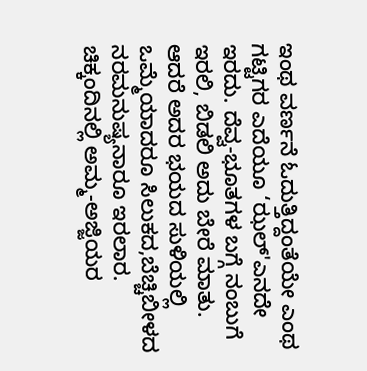ಇಂಥ ವರ್ಣನೆ ಓದುತ್ತಿದ್ದಂತೆಯೇ ಎಂಥ ಗಟ್ಟಿಗರ ಎದೆಯೂ ‘ಝಲ್'ಎನದೇ ಇರದು. ದೆವ್ವ-ಭೂತಗಳ ಬಗ್ಗೆ ನಂಬುಗೆ ಇರಲಿ, ಬಿಡಲಿ ಅದು ಬೇರೆ ಮಾತು. ಆದರೆ ಅದರ ಭಯದ ಸುಳಿಯಲ್ಲಿ ಒಮ್ಮೆಯಾದರೂ ಸಿಲುಕದ,ಬೆಚ್ಚಿಬೀಳದ ನರಮನುಷ್ಯನಾರೂ ಇರಲಾರ. ಚಿಕ್ಕಂದಿನಲ್ಲಿ ಅಮ್ಮ-ಅಜ್ಜಿಯರ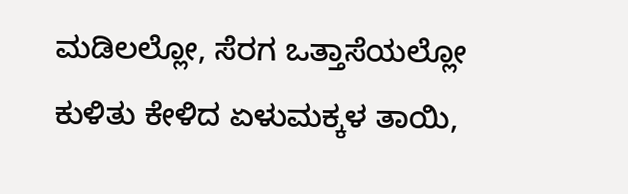ಮಡಿಲಲ್ಲೋ, ಸೆರಗ ಒತ್ತಾಸೆಯಲ್ಲೋ ಕುಳಿತು ಕೇಳಿದ ಏಳುಮಕ್ಕಳ ತಾಯಿ,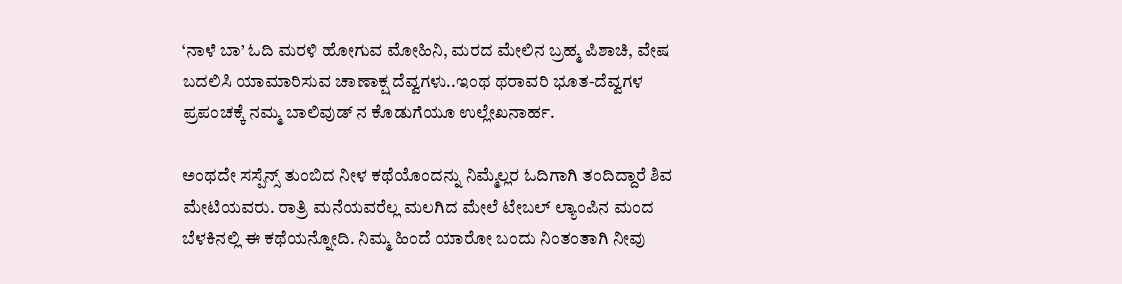‘ನಾಳೆ ಬಾ’ ಓದಿ ಮರಳಿ ಹೋಗುವ ಮೋಹಿನಿ, ಮರದ ಮೇಲಿನ ಬ್ರಹ್ಮ ಪಿಶಾಚಿ, ವೇಷ ಬದಲಿಸಿ ಯಾಮಾರಿಸುವ ಚಾಣಾಕ್ಷ ದೆವ್ವಗಳು..ಇಂಥ ಥರಾವರಿ ಭೂತ-ದೆವ್ವಗಳ ಪ್ರಪಂಚಕ್ಕೆ ನಮ್ಮ ಬಾಲಿವುಡ್ ನ ಕೊಡುಗೆಯೂ ಉಲ್ಲೇಖನಾರ್ಹ.

ಅಂಥದೇ ಸಸ್ಪೆನ್ಸ್ ತುಂಬಿದ ನೀಳ ಕಥೆಯೊಂದನ್ನು ನಿಮ್ಮೆಲ್ಲರ ಓದಿಗಾಗಿ ತಂದಿದ್ದಾರೆ ಶಿವ ಮೇಟಿಯವರು. ರಾತ್ರಿ ಮನೆಯವರೆಲ್ಲ ಮಲಗಿದ ಮೇಲೆ ಟೇಬಲ್ ಲ್ಯಾಂಪಿನ ಮಂದ ಬೆಳಕಿನಲ್ಲಿ ಈ ಕಥೆಯನ್ನೋದಿ. ನಿಮ್ಮ ಹಿಂದೆ ಯಾರೋ ಬಂದು ನಿಂತಂತಾಗಿ ನೀವು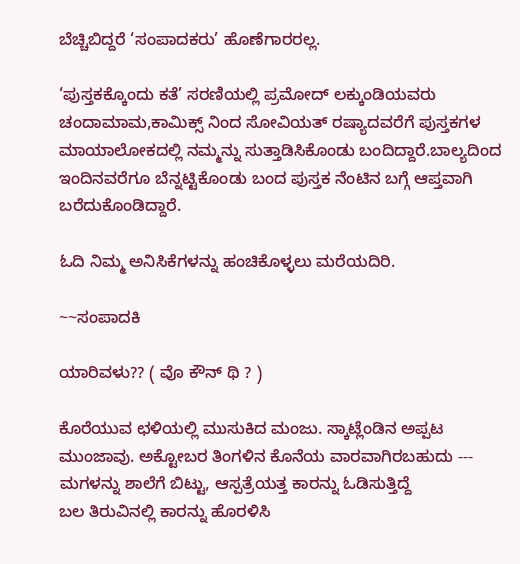ಬೆಚ್ಚಿಬಿದ್ದರೆ ‘ಸಂಪಾದಕರು’ ಹೊಣೆಗಾರರಲ್ಲ.

‘ಪುಸ್ತಕಕ್ಕೊಂದು ಕತೆ’ ಸರಣಿಯಲ್ಲಿ ಪ್ರಮೋದ್ ಲಕ್ಕುಂಡಿಯವರು ಚಂದಾಮಾಮ,ಕಾಮಿಕ್ಸ್ ನಿಂದ ಸೋವಿಯತ್ ರಷ್ಯಾದವರೆಗೆ ಪುಸ್ತಕಗಳ ಮಾಯಾಲೋಕದಲ್ಲಿ ನಮ್ಮನ್ನು ಸುತ್ತಾಡಿಸಿಕೊಂಡು ಬಂದಿದ್ದಾರೆ.ಬಾಲ್ಯದಿಂದ ಇಂದಿನವರೆಗೂ ಬೆನ್ನಟ್ಟಿಕೊಂಡು ಬಂದ ಪುಸ್ತಕ ನೆಂಟಿನ ಬಗ್ಗೆ ಆಪ್ತವಾಗಿ ಬರೆದುಕೊಂಡಿದ್ದಾರೆ.

ಓದಿ ನಿಮ್ಮ ಅನಿಸಿಕೆಗಳನ್ನು ಹಂಚಿಕೊಳ್ಳಲು ಮರೆಯದಿರಿ.

~~ಸಂಪಾದಕಿ

ಯಾರಿವಳು?? ( ವೊ ಕೌನ್ ಥಿ ? )

ಕೊರೆಯುವ ಛಳಿಯಲ್ಲಿ ಮುಸುಕಿದ ಮಂಜು. ಸ್ಕಾಟ್ಲೆಂಡಿನ ಅಪ್ಪಟ  ಮುಂಜಾವು. ಅಕ್ಟೋಬರ ತಿಂಗಳಿನ ಕೊನೆಯ ವಾರವಾಗಿರಬಹುದು ---
ಮಗಳನ್ನು ಶಾಲೆಗೆ ಬಿಟ್ಟು, ಆಸ್ಪತ್ರೆಯತ್ತ ಕಾರನ್ನು ಓಡಿಸುತ್ತಿದ್ದೆ
ಬಲ ತಿರುವಿನಲ್ಲಿ ಕಾರನ್ನು ಹೊರಳಿಸಿ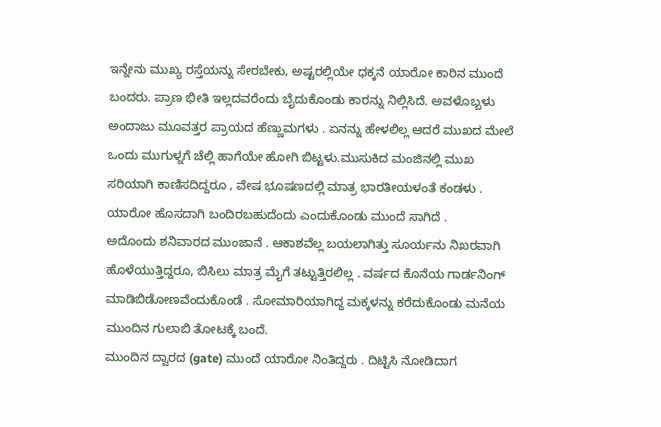ಇನ್ನೇನು ಮುಖ್ಯ ರಸ್ತೆಯನ್ನು ಸೇರಬೇಕು, ಅಷ್ಟರಲ್ಲಿಯೇ ಧಕ್ಕನೆ ಯಾರೋ ಕಾರಿನ ಮುಂದೆ ಬಂದರು. ಪ್ರಾಣ ಭೀತಿ ಇಲ್ಲದವರೆಂದು ಬೈದುಕೊಂಡು ಕಾರನ್ನು ನಿಲ್ಲಿಸಿದೆ. ಅವಳೊಬ್ಬಳು ಅಂದಾಜು ಮೂವತ್ತರ ಪ್ರಾಯದ ಹೆಣ್ಣುಮಗಳು . ಏನನ್ನು ಹೇಳಲಿಲ್ಲ ಆದರೆ ಮುಖದ ಮೇಲೆ ಒಂದು ಮುಗುಳ್ನಗೆ ಚೆಲ್ಲಿ ಹಾಗೆಯೇ ಹೋಗಿ ಬಿಟ್ಟಳು.ಮುಸುಕಿದ ಮಂಜಿನಲ್ಲಿ ಮುಖ ಸರಿಯಾಗಿ ಕಾಣಿಸದಿದ್ದರೂ , ವೇಷ ಭೂಷಣದಲ್ಲಿ ಮಾತ್ರ ಭಾರತೀಯಳಂತೆ ಕಂಡಳು . ಯಾರೋ ಹೊಸದಾಗಿ ಬಂದಿರಬಹುದೆಂದು ಎಂದುಕೊಂಡು ಮುಂದೆ ಸಾಗಿದೆ .
ಅದೊಂದು ಶನಿವಾರದ ಮುಂಜಾನೆ . ಆಕಾಶವೆಲ್ಲ ಬಯಲಾಗಿತ್ತು ಸೂರ್ಯನು ನಿಖರವಾಗಿ ಹೊಳೆಯುತ್ತಿದ್ದರೂ, ಬಿಸಿಲು ಮಾತ್ರ ಮೈಗೆ ತಟ್ಟುತ್ತಿರಲಿಲ್ಲ . ವರ್ಷದ ಕೊನೆಯ ಗಾರ್ಡನಿಂಗ್ ಮಾಡಿಬಿಡೋಣವೆಂದುಕೊಂಡೆ . ಸೋಮಾರಿಯಾಗಿದ್ದ ಮಕ್ಕಳನ್ನು ಕರೆದುಕೊಂಡು ಮನೆಯ ಮುಂದಿನ ಗುಲಾಬಿ ತೋಟಕ್ಕೆ ಬಂದೆ.
ಮುಂದಿನ ದ್ವಾರದ (gate) ಮುಂದೆ ಯಾರೋ ನಿಂತಿದ್ದರು . ದಿಟ್ಟಿಸಿ ನೋಡಿದಾಗ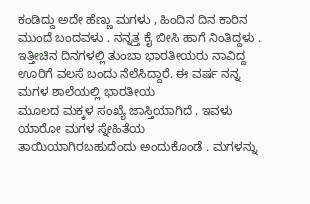ಕಂಡಿದ್ದು ಅದೇ ಹೆಣ್ಣು ಮಗಳು , ಹಿಂದಿನ ದಿನ ಕಾರಿನ ಮುಂದೆ ಬಂದವಳು . ನನ್ನತ್ತ ಕೈ ಬೀಸಿ ಹಾಗೆ ನಿಂತಿದ್ದಳು . ಇತ್ತೀಚಿನ ದಿನಗಳಲ್ಲಿ ತುಂಬಾ ಭಾರತೀಯರು ನಾವಿದ್ದ ಊರಿಗೆ ವಲಸೆ ಬಂದು ನೆಲೆಸಿದ್ದಾರೆ. ಈ ವರ್ಷ ನನ್ನ ಮಗಳ ಶಾಲೆಯಲ್ಲಿ ಭಾರತೀಯ
ಮೂಲದ ಮಕ್ಕಳ ಸಂಖ್ಯೆ ಜಾಸ್ತಿಯಾಗಿದೆ . ಇವಳು ಯಾರೋ ಮಗಳ ಸ್ನೇಹಿತೆಯ ತಾಯಿಯಾಗಿರಬಹುದೆಂದು ಅಂದುಕೊಂಡೆ . ಮಗಳನ್ನು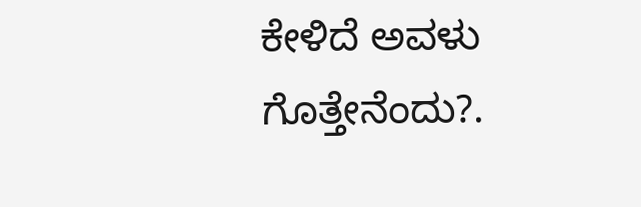ಕೇಳಿದೆ ಅವಳು ಗೊತ್ತೇನೆಂದು?.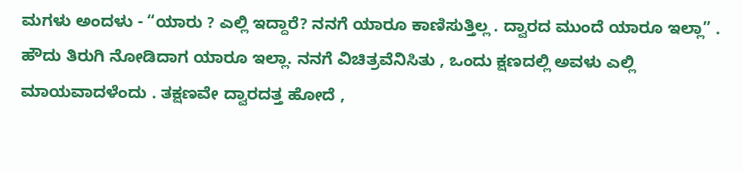ಮಗಳು ಅಂದಳು - “ಯಾರು ? ಎಲ್ಲಿ ಇದ್ದಾರೆ? ನನಗೆ ಯಾರೂ ಕಾಣಿಸುತ್ತಿಲ್ಲ . ದ್ವಾರದ ಮುಂದೆ ಯಾರೂ ಇಲ್ಲಾ” . ಹೌದು ತಿರುಗಿ ನೋಡಿದಾಗ ಯಾರೂ ಇಲ್ಲಾ. ನನಗೆ ವಿಚಿತ್ರವೆನಿಸಿತು , ಒಂದು ಕ್ಷಣದಲ್ಲಿ ಅವಳು ಎಲ್ಲಿ ಮಾಯವಾದಳೆಂದು . ತಕ್ಷಣವೇ ದ್ವಾರದತ್ತ ಹೋದೆ ,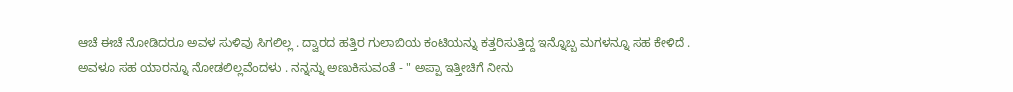ಆಚೆ ಈಚೆ ನೋಡಿದರೂ ಅವಳ ಸುಳಿವು ಸಿಗಲಿಲ್ಲ . ದ್ವಾರದ ಹತ್ತಿರ ಗುಲಾಬಿಯ ಕಂಟಿಯನ್ನು ಕತ್ತರಿಸುತ್ತಿದ್ದ ಇನ್ನೊಬ್ಬ ಮಗಳನ್ನೂ ಸಹ ಕೇಳಿದೆ . ಅವಳೂ ಸಹ ಯಾರನ್ನೂ ನೋಡಲಿಲ್ಲವೆಂದಳು . ನನ್ನನ್ನು ಅಣುಕಿಸುವಂತೆ - " ಅಪ್ಪಾ ಇತ್ತೀಚಿಗೆ ನೀನು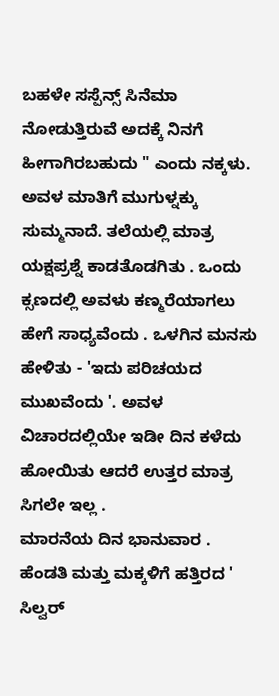ಬಹಳೇ ಸಸ್ಪೆನ್ಸ್ ಸಿನೆಮಾ ನೋಡುತ್ತಿರುವೆ ಅದಕ್ಕೆ ನಿನಗೆ ಹೀಗಾಗಿರಬಹುದು " ಎಂದು ನಕ್ಕಳು.
ಅವಳ ಮಾತಿಗೆ ಮುಗುಳ್ನಕ್ಕು ಸುಮ್ಮನಾದೆ. ತಲೆಯಲ್ಲಿ ಮಾತ್ರ ಯಕ್ಷಪ್ರಶ್ನೆ ಕಾಡತೊಡಗಿತು . ಒಂದು ಕ್ಸಣದಲ್ಲಿ ಅವಳು ಕಣ್ಮರೆಯಾಗಲು ಹೇಗೆ ಸಾಧ್ಯವೆಂದು . ಒಳಗಿನ ಮನಸು ಹೇಳಿತು - 'ಇದು ಪರಿಚಯದ ಮುಖವೆಂದು '. ಅವಳ ವಿಚಾರದಲ್ಲಿಯೇ ಇಡೀ ದಿನ ಕಳೆದು ಹೋಯಿತು ಆದರೆ ಉತ್ತರ ಮಾತ್ರ ಸಿಗಲೇ ಇಲ್ಲ .
ಮಾರನೆಯ ದಿನ ಭಾನುವಾರ . ಹೆಂಡತಿ ಮತ್ತು ಮಕ್ಕಳಿಗೆ ಹತ್ತಿರದ ' ಸಿಲ್ವರ್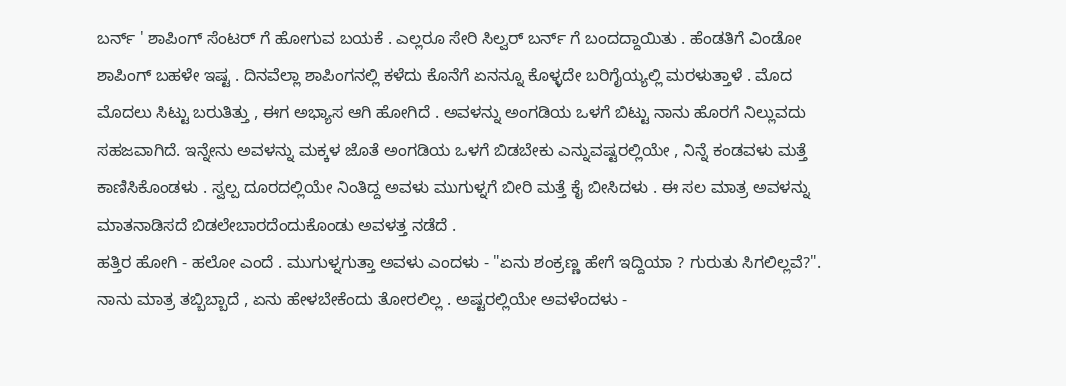ಬರ್ನ್ ' ಶಾಪಿಂಗ್ ಸೆಂಟರ್ ಗೆ ಹೋಗುವ ಬಯಕೆ . ಎಲ್ಲರೂ ಸೇರಿ ಸಿಲ್ವರ್ ಬರ್ನ್ ಗೆ ಬಂದದ್ದಾಯಿತು . ಹೆಂಡತಿಗೆ ವಿಂಡೋ ಶಾಪಿಂಗ್ ಬಹಳೇ ಇಷ್ಟ . ದಿನವೆಲ್ಲಾ ಶಾಪಿಂಗನಲ್ಲಿ ಕಳೆದು ಕೊನೆಗೆ ಏನನ್ನೂ ಕೊಳ್ಳದೇ ಬರಿಗೈಯ್ಯಲ್ಲಿ ಮರಳುತ್ತಾಳೆ . ಮೊದ ಮೊದಲು ಸಿಟ್ಟು ಬರುತಿತ್ತು , ಈಗ ಅಭ್ಯಾಸ ಆಗಿ ಹೋಗಿದೆ . ಅವಳನ್ನು ಅಂಗಡಿಯ ಒಳಗೆ ಬಿಟ್ಟು ನಾನು ಹೊರಗೆ ನಿಲ್ಲುವದು ಸಹಜವಾಗಿದೆ. ಇನ್ನೇನು ಅವಳನ್ನು ಮಕ್ಕಳ ಜೊತೆ ಅಂಗಡಿಯ ಒಳಗೆ ಬಿಡಬೇಕು ಎನ್ನುವಷ್ಟರಲ್ಲಿಯೇ , ನಿನ್ನೆ ಕಂಡವಳು ಮತ್ತೆ ಕಾಣಿಸಿಕೊಂಡಳು . ಸ್ವಲ್ಪ ದೂರದಲ್ಲಿಯೇ ನಿಂತಿದ್ದ ಅವಳು ಮುಗುಳ್ನಗೆ ಬೀರಿ ಮತ್ತೆ ಕೈ ಬೀಸಿದಳು . ಈ ಸಲ ಮಾತ್ರ ಅವಳನ್ನು ಮಾತನಾಡಿಸದೆ ಬಿಡಲೇಬಾರದೆಂದುಕೊಂಡು ಅವಳತ್ತ ನಡೆದೆ .
ಹತ್ತಿರ ಹೋಗಿ - ಹಲೋ ಎಂದೆ . ಮುಗುಳ್ನಗುತ್ತಾ ಅವಳು ಎಂದಳು - "ಏನು ಶಂಕ್ರಣ್ಣ ಹೇಗೆ ಇದ್ದಿಯಾ ? ಗುರುತು ಸಿಗಲಿಲ್ಲವೆ?". ನಾನು ಮಾತ್ರ ತಬ್ಬಿಬ್ಬಾದೆ , ಏನು ಹೇಳಬೇಕೆಂದು ತೋರಲಿಲ್ಲ . ಅಷ್ಟರಲ್ಲಿಯೇ ಅವಳೆಂದಳು -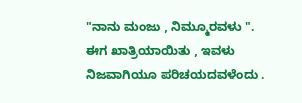"ನಾನು ಮಂಜು , ನಿಮ್ಮೂರವಳು ". ಈಗ ಖಾತ್ರಿಯಾಯಿತು , ಇವಳು ನಿಜವಾಗಿಯೂ ಪರಿಚಯದವಳೆಂದು .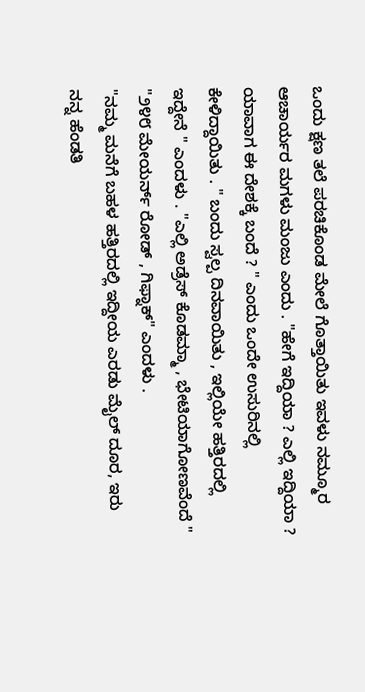ಒಂದು ಕ್ಷಣ ತಲೆ ಪರಚಿಕೊಂಡ ಮೇಲೆ ಗೊತ್ತಾಯಿತು ಇವಳು ನಮ್ಮೂರ ಆಚಾರ್ಯರ ಮಗಳು ಮಂಜು ಎಂದು . "ಹೇಗೆ ಇದ್ದಿಯಾ ? ಎಲ್ಲಿ ಇದ್ದಿಯಾ ? ಯಾವಾಗ ಈ ದೇಶಕ್ಕೆ ಬಂದೆ ? " ಎಂದು ಒಂದೇ ಉಸುರಿನಲ್ಲಿ ಕೇಳಿದ್ದಾಯಿತು . " ಬಂದು ಸ್ವಲ್ಪ ದಿನವಾಯಿತು , ಇಲ್ಲಿಯೇ ಹತ್ತಿರದಲ್ಲಿ ಇದ್ದೇನೆ " ಎಂದಳು . "ಎಲ್ಲಿ ಅಡ್ರೆಸ್ ಕೊಡಮ್ಮಾ , ಭೇಟಿಯಾಗೋಣವೆಂದೆ "
"೨೪೮ ಮೇಯರ್ನ್ ರೋಡ್ , ಗಿಫ್ನಾಕ್" ಎಂದಳು .
"ನಮ್ಮ ಮನೆಗೆ ಬಹಳ ಹತ್ತಿರದಲ್ಲಿ ಇದ್ದೀಯ ಎರಡು ಮೈಲ್ ದೂರ, ಇರು ನನ್ನ ಹೆಂಡತಿ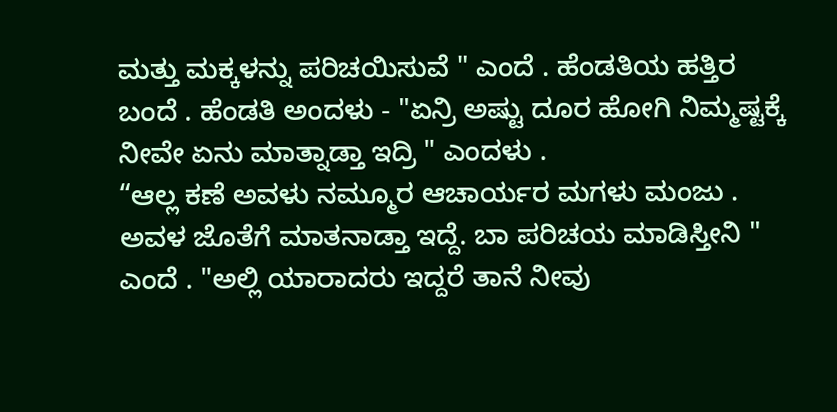ಮತ್ತು ಮಕ್ಕಳನ್ನು ಪರಿಚಯಿಸುವೆ " ಎಂದೆ . ಹೆಂಡತಿಯ ಹತ್ತಿರ ಬಂದೆ . ಹೆಂಡತಿ ಅಂದಳು - "ಏನ್ರಿ ಅಷ್ಟು ದೂರ ಹೋಗಿ ನಿಮ್ಮಷ್ಟಕ್ಕೆ ನೀವೇ ಏನು ಮಾತ್ನಾಡ್ತಾ ಇದ್ರಿ " ಎಂದಳು .
“ಆಲ್ಲ ಕಣೆ ಅವಳು ನಮ್ಮೂರ ಆಚಾರ್ಯರ ಮಗಳು ಮಂಜು . ಅವಳ ಜೊತೆಗೆ ಮಾತನಾಡ್ತಾ ಇದ್ದೆ. ಬಾ ಪರಿಚಯ ಮಾಡಿಸ್ತೀನಿ " ಎಂದೆ . "ಅಲ್ಲಿ ಯಾರಾದರು ಇದ್ದರೆ ತಾನೆ ನೀವು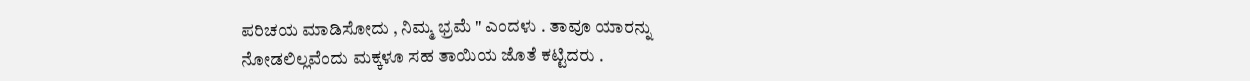ಪರಿಚಯ ಮಾಡಿಸೋದು , ನಿಮ್ಮ ಭ್ರಮೆ " ಎಂದಳು . ತಾವೂ ಯಾರನ್ನು ನೋಡಲಿಲ್ಲವೆಂದು ಮಕ್ಕಳೂ ಸಹ ತಾಯಿಯ ಜೊತೆ ಕಟ್ಟಿದರು .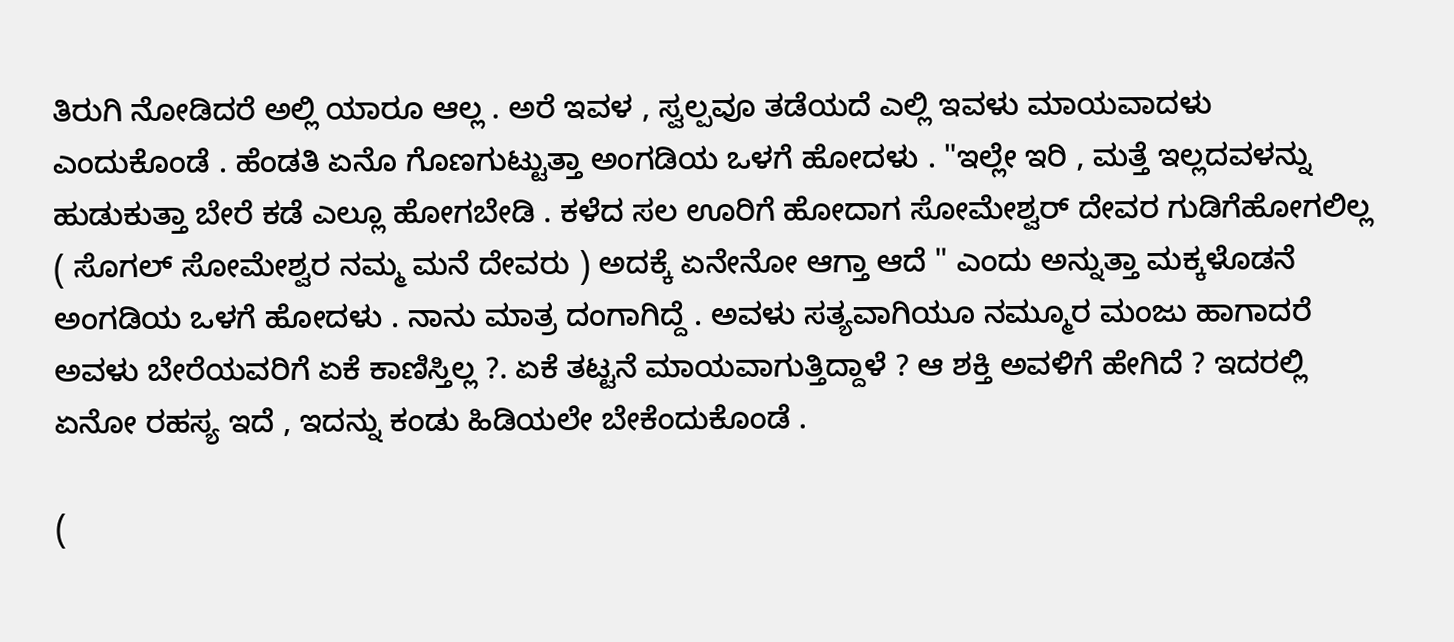ತಿರುಗಿ ನೋಡಿದರೆ ಅಲ್ಲಿ ಯಾರೂ ಆಲ್ಲ . ಅರೆ ಇವಳ , ಸ್ವಲ್ಪವೂ ತಡೆಯದೆ ಎಲ್ಲಿ ಇವಳು ಮಾಯವಾದಳು ಎಂದುಕೊಂಡೆ . ಹೆಂಡತಿ ಏನೊ ಗೊಣಗುಟ್ಟುತ್ತಾ ಅಂಗಡಿಯ ಒಳಗೆ ಹೋದಳು . "ಇಲ್ಲೇ ಇರಿ , ಮತ್ತೆ ಇಲ್ಲದವಳನ್ನು ಹುಡುಕುತ್ತಾ ಬೇರೆ ಕಡೆ ಎಲ್ಲೂ ಹೋಗಬೇಡಿ . ಕಳೆದ ಸಲ ಊರಿಗೆ ಹೋದಾಗ ಸೋಮೇಶ್ವರ್ ದೇವರ ಗುಡಿಗೆಹೋಗಲಿಲ್ಲ ( ಸೊಗಲ್ ಸೋಮೇಶ್ವರ ನಮ್ಮ ಮನೆ ದೇವರು ) ಅದಕ್ಕೆ ಏನೇನೋ ಆಗ್ತಾ ಆದೆ " ಎಂದು ಅನ್ನುತ್ತಾ ಮಕ್ಕಳೊಡನೆ ಅಂಗಡಿಯ ಒಳಗೆ ಹೋದಳು . ನಾನು ಮಾತ್ರ ದಂಗಾಗಿದ್ದೆ . ಅವಳು ಸತ್ಯವಾಗಿಯೂ ನಮ್ಮೂರ ಮಂಜು ಹಾಗಾದರೆ ಅವಳು ಬೇರೆಯವರಿಗೆ ಏಕೆ ಕಾಣಿಸ್ತಿಲ್ಲ ?. ಏಕೆ ತಟ್ಟನೆ ಮಾಯವಾಗುತ್ತಿದ್ದಾಳೆ ? ಆ ಶಕ್ತಿ ಅವಳಿಗೆ ಹೇಗಿದೆ ? ಇದರಲ್ಲಿ ಏನೋ ರಹಸ್ಯ ಇದೆ , ಇದನ್ನು ಕಂಡು ಹಿಡಿಯಲೇ ಬೇಕೆಂದುಕೊಂಡೆ .

(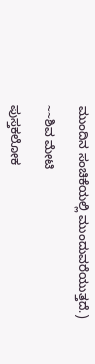ಮುಂದಿನ ಸಂಚಿಕೆಯಲ್ಲಿ ಮುಂದುವರೆಯುತ್ತದೆ.)

~~ಶಿವ ಮೇಟಿ

ಪುಸ್ತಕಲೋಕ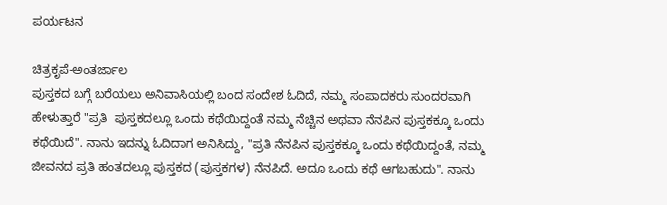ಪರ್ಯಟನ

ಚಿತ್ರಕೃಪೆ-ಅಂತರ್ಜಾಲ
ಪುಸ್ತಕದ ಬಗ್ಗೆ ಬರೆಯಲು ಅನಿವಾಸಿಯಲ್ಲಿ ಬಂದ ಸಂದೇಶ ಓದಿದೆ, ನಮ್ಮ ಸಂಪಾದಕರು ಸುಂದರವಾಗಿ ಹೇಳುತ್ತಾರೆ "ಪ್ರತಿ  ಪುಸ್ತಕದಲ್ಲೂ ಒಂದು ಕಥೆಯಿದ್ದಂತೆ ನಮ್ಮ ನೆಚ್ಚಿನ ಅಥವಾ ನೆನಪಿನ ಪುಸ್ತಕಕ್ಕೂ ಒಂದು ಕಥೆಯಿದೆ". ನಾನು ಇದನ್ನು ಓದಿದಾಗ ಅನಿಸಿದ್ದು, "ಪ್ರತಿ ನೆನಪಿನ ಪುಸ್ತಕಕ್ಕೂ ಒಂದು ಕಥೆಯಿದ್ದಂತೆ, ನಮ್ಮ ಜೀವನದ ಪ್ರತಿ ಹಂತದಲ್ಲೂ ಪುಸ್ತಕದ (ಪುಸ್ತಕಗಳ) ನೆನಪಿದೆ. ಅದೂ ಒಂದು ಕಥೆ ಆಗಬಹುದು". ನಾನು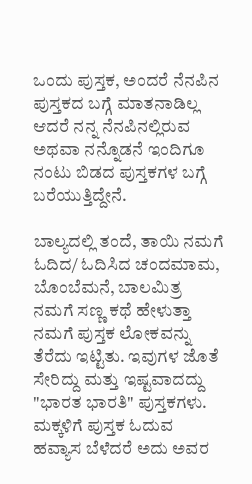ಒಂದು ಪುಸ್ತಕ, ಅಂದರೆ ನೆನಪಿನ ಪುಸ್ತಕದ ಬಗ್ಗೆ ಮಾತನಾಡಿಲ್ಲ ಆದರೆ ನನ್ನ ನೆನಪಿನಲ್ಲಿರುವ ಅಥವಾ ನನ್ನೊಡನೆ ಇಂದಿಗೂ ನಂಟು ಬಿಡದ ಪುಸ್ತಕಗಳ ಬಗ್ಗೆ ಬರೆಯುತ್ತಿದ್ದೇನೆ.

ಬಾಲ್ಯದಲ್ಲಿ ತಂದೆ, ತಾಯಿ ನಮಗೆ ಓದಿದ/ ಓದಿಸಿದ ಚಂದಮಾಮ, ಬೊಂಬೆಮನೆ, ಬಾಲಮಿತ್ರ ನಮಗೆ ಸಣ್ಣ ಕಥೆ ಹೇಳುತ್ತಾ ನಮಗೆ ಪುಸ್ತಕ ಲೋಕವನ್ನು ತೆರೆದು ಇಟ್ಟಿತು. ಇವುಗಳ ಜೊತೆ ಸೇರಿದ್ದು ಮತ್ತು ಇಷ್ಟವಾದದ್ದು "ಭಾರತ ಭಾರತಿ" ಪುಸ್ತಕಗಳು. ಮಕ್ಕಳಿಗೆ ಪುಸ್ತಕ ಓದುವ ಹವ್ಯಾಸ ಬೆಳೆದರೆ ಅದು ಅವರ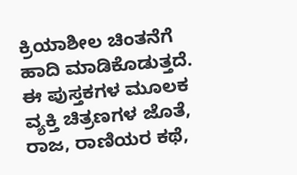ಕ್ರಿಯಾಶೀಲ ಚಿಂತನೆಗೆ ಹಾದಿ ಮಾಡಿಕೊಡುತ್ತದೆ. ಈ ಪುಸ್ತಕಗಳ ಮೂಲಕ ವ್ಯಕ್ತಿ ಚಿತ್ರಣಗಳ ಜೊತೆ, ರಾಜ, ರಾಣಿಯರ ಕಥೆ,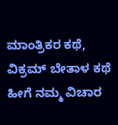ಮಾಂತ್ರಿಕರ ಕಥೆ, ವಿಕ್ರಮ್ ಬೇತಾಳ ಕಥೆ ಹೀಗೆ ನಮ್ಮ ವಿಚಾರ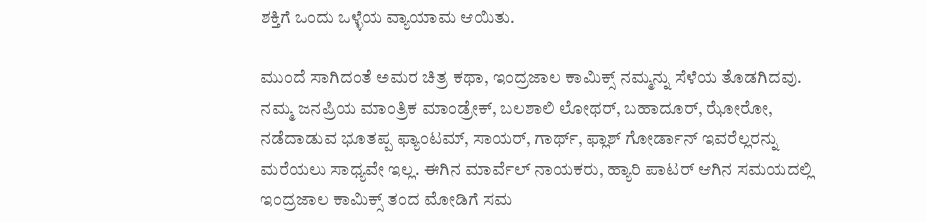ಶಕ್ತಿಗೆ ಒಂದು ಒಳ್ಳೆಯ ವ್ಯಾಯಾಮ ಆಯಿತು.

ಮುಂದೆ ಸಾಗಿದಂತೆ ಅಮರ ಚಿತ್ರ ಕಥಾ, ಇಂದ್ರಜಾಲ ಕಾಮಿಕ್ಸ್ ನಮ್ಮನ್ನು ಸೆಳೆಯ ತೊಡಗಿದವು. ನಮ್ಮ ಜನಪ್ರಿಯ ಮಾಂತ್ರಿಕ ಮಾಂಡ್ರೇಕ್, ಬಲಶಾಲಿ ಲೋಥರ್, ಬಹಾದೂರ್, ಝೋರೋ, ನಡೆದಾಡುವ ಭೂತಪ್ಪ ಫ್ಯಾಂಟಮ್, ಸಾಯರ್, ಗಾರ್ಥ್, ಫ್ಲಾಶ್ ಗೋರ್ಡಾನ್ ಇವರೆಲ್ಲರನ್ನು ಮರೆಯಲು ಸಾಧ್ಯವೇ ಇಲ್ಲ. ಈಗಿನ ಮಾರ್ವೆಲ್ ನಾಯಕರು, ಹ್ಯಾರಿ ಪಾಟರ್ ಆಗಿನ ಸಮಯದಲ್ಲಿ ಇಂದ್ರಜಾಲ ಕಾಮಿಕ್ಸ್ ತಂದ ಮೋಡಿಗೆ ಸಮ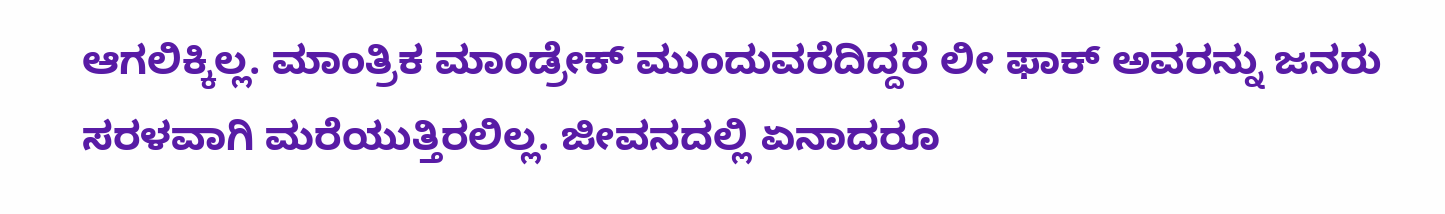ಆಗಲಿಕ್ಕಿಲ್ಲ. ಮಾಂತ್ರಿಕ ಮಾಂಡ್ರೇಕ್ ಮುಂದುವರೆದಿದ್ದರೆ ಲೀ ಫಾಕ್ ಅವರನ್ನು ಜನರು ಸರಳವಾಗಿ ಮರೆಯುತ್ತಿರಲಿಲ್ಲ. ಜೀವನದಲ್ಲಿ ಏನಾದರೂ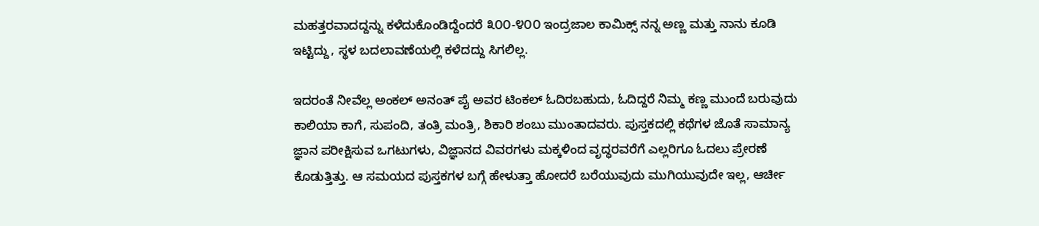ಮಹತ್ತರವಾದದ್ದನ್ನು ಕಳೆದುಕೊಂಡಿದ್ದೆಂದರೆ ೩೦೦-೪೦೦ ಇಂದ್ರಜಾಲ ಕಾಮಿಕ್ಸ್ ನನ್ನ ಅಣ್ಣ ಮತ್ತು ನಾನು ಕೂಡಿ ಇಟ್ಟಿದ್ದು, ಸ್ಥಳ ಬದಲಾವಣೆಯಲ್ಲಿ ಕಳೆದದ್ದು ಸಿಗಲಿಲ್ಲ.

ಇದರಂತೆ ನೀವೆಲ್ಲ ಅಂಕಲ್ ಅನಂತ್ ಪೈ ಅವರ ಟಿಂಕಲ್ ಓದಿರಬಹುದು, ಓದಿದ್ದರೆ ನಿಮ್ಮ ಕಣ್ಣ ಮುಂದೆ ಬರುವುದು ಕಾಲಿಯಾ ಕಾಗೆ, ಸುಪಂದಿ, ತಂತ್ರಿ ಮಂತ್ರಿ, ಶಿಕಾರಿ ಶಂಬು ಮುಂತಾದವರು. ಪುಸ್ತಕದಲ್ಲಿ ಕಥೆಗಳ ಜೊತೆ ಸಾಮಾನ್ಯ ಜ್ಞಾನ ಪರೀಕ್ಷಿಸುವ ಒಗಟುಗಳು, ವಿಜ್ಞಾನದ ವಿವರಗಳು ಮಕ್ಕಳಿಂದ ವೃದ್ಧರವರೆಗೆ ಎಲ್ಲರಿಗೂ ಓದಲು ಪ್ರೇರಣೆ ಕೊಡುತ್ತಿತ್ತು. ಆ ಸಮಯದ ಪುಸ್ತಕಗಳ ಬಗ್ಗೆ ಹೇಳುತ್ತಾ ಹೋದರೆ ಬರೆಯುವುದು ಮುಗಿಯುವುದೇ ಇಲ್ಲ, ಆರ್ಚೀ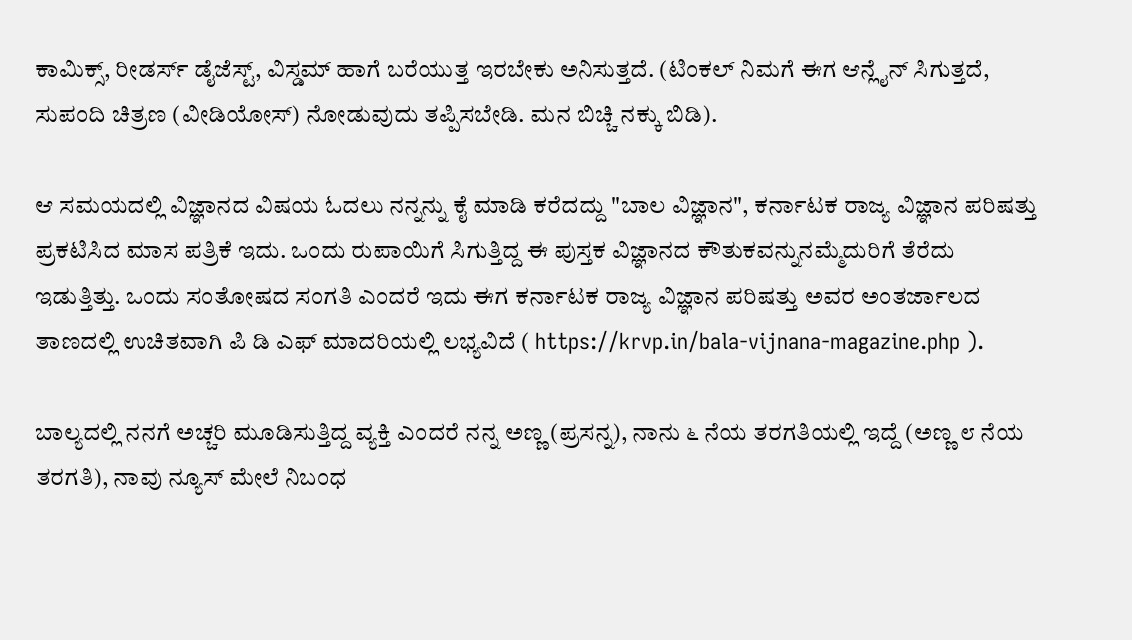ಕಾಮಿಕ್ಸ್, ರೀಡರ್ಸ್ ಡೈಜೆಸ್ಟ್, ವಿಸ್ಡಮ್ ಹಾಗೆ ಬರೆಯುತ್ತ ಇರಬೇಕು ಅನಿಸುತ್ತದೆ. (ಟಿಂಕಲ್ ನಿಮಗೆ ಈಗ ಆನ್ಲೈನ್ ಸಿಗುತ್ತದೆ, ಸುಪಂದಿ ಚಿತ್ರಣ (ವೀಡಿಯೋಸ್) ನೋಡುವುದು ತಪ್ಪಿಸಬೇಡಿ. ಮನ ಬಿಚ್ಚಿ ನಕ್ಕು ಬಿಡಿ).

ಆ ಸಮಯದಲ್ಲಿ ವಿಜ್ಞಾನದ ವಿಷಯ ಓದಲು ನನ್ನನ್ನು ಕೈ ಮಾಡಿ ಕರೆದದ್ದು "ಬಾಲ ವಿಜ್ಞಾನ", ಕರ್ನಾಟಕ ರಾಜ್ಯ ವಿಜ್ಞಾನ ಪರಿಷತ್ತು ಪ್ರಕಟಿಸಿದ ಮಾಸ ಪತ್ರಿಕೆ ಇದು. ಒಂದು ರುಪಾಯಿಗೆ ಸಿಗುತ್ತಿದ್ದ ಈ ಪುಸ್ತಕ ವಿಜ್ಞಾನದ ಕೌತುಕವನ್ನುನಮ್ಮೆದುರಿಗೆ ತೆರೆದು ಇಡುತ್ತಿತ್ತು. ಒಂದು ಸಂತೋಷದ ಸಂಗತಿ ಎಂದರೆ ಇದು ಈಗ ಕರ್ನಾಟಕ ರಾಜ್ಯ ವಿಜ್ಞಾನ ಪರಿಷತ್ತು ಅವರ ಅಂತರ್ಜಾಲದ ತಾಣದಲ್ಲಿ ಉಚಿತವಾಗಿ ಪಿ ಡಿ ಎಫ್ ಮಾದರಿಯಲ್ಲಿ ಲಭ್ಯವಿದೆ ( https://krvp.in/bala-vijnana-magazine.php ).

ಬಾಲ್ಯದಲ್ಲಿ ನನಗೆ ಅಚ್ಚರಿ ಮೂಡಿಸುತ್ತಿದ್ದ ವ್ಯಕ್ತಿ ಎಂದರೆ ನನ್ನ ಅಣ್ಣ (ಪ್ರಸನ್ನ), ನಾನು ೬ ನೆಯ ತರಗತಿಯಲ್ಲಿ ಇದ್ದೆ (ಅಣ್ಣ ೮ ನೆಯ ತರಗತಿ), ನಾವು ನ್ಯೂಸ್ ಮೇಲೆ ನಿಬಂಧ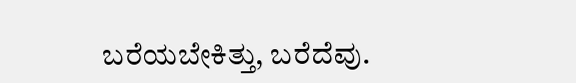ಬರೆಯಬೇಕಿತ್ತು, ಬರೆದೆವು.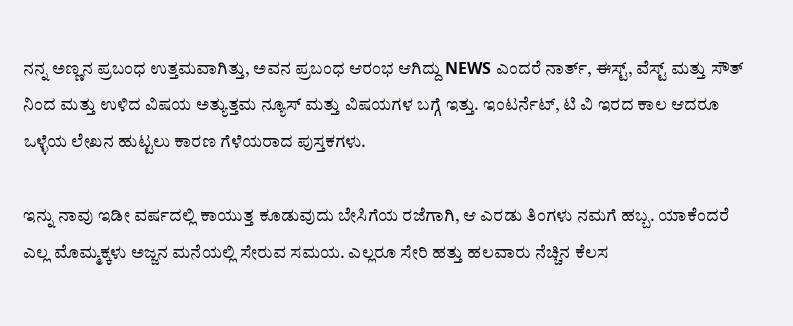ನನ್ನ ಅಣ್ಣನ ಪ್ರಬಂಧ ಉತ್ತಮವಾಗಿತ್ತು, ಅವನ ಪ್ರಬಂಧ ಆರಂಭ ಆಗಿದ್ದು NEWS ಎಂದರೆ ನಾರ್ತ್, ಈಸ್ಟ್, ವೆಸ್ಟ್ ಮತ್ತು ಸೌತ್ ನಿಂದ ಮತ್ತು ಉಳಿದ ವಿಷಯ ಅತ್ಯುತ್ತಮ ನ್ಯೂಸ್ ಮತ್ತು ವಿಷಯಗಳ ಬಗ್ಗೆ ಇತ್ತು. ಇಂಟರ್ನೆಟ್, ಟಿ ವಿ ಇರದ ಕಾಲ ಆದರೂ ಒಳ್ಳೆಯ ಲೇಖನ ಹುಟ್ಟಲು ಕಾರಣ ಗೆಳೆಯರಾದ ಪುಸ್ತಕಗಳು.

ಇನ್ನು ನಾವು ಇಡೀ ವರ್ಷದಲ್ಲಿ ಕಾಯುತ್ತ ಕೂಡುವುದು ಬೇಸಿಗೆಯ ರಜೆಗಾಗಿ, ಆ ಎರಡು ತಿಂಗಳು ನಮಗೆ ಹಬ್ಬ. ಯಾಕೆಂದರೆ ಎಲ್ಲ ಮೊಮ್ಮಕ್ಕಳು ಅಜ್ಜನ ಮನೆಯಲ್ಲಿ ಸೇರುವ ಸಮಯ. ಎಲ್ಲರೂ ಸೇರಿ ಹತ್ತು ಹಲವಾರು ನೆಚ್ಚಿನ ಕೆಲಸ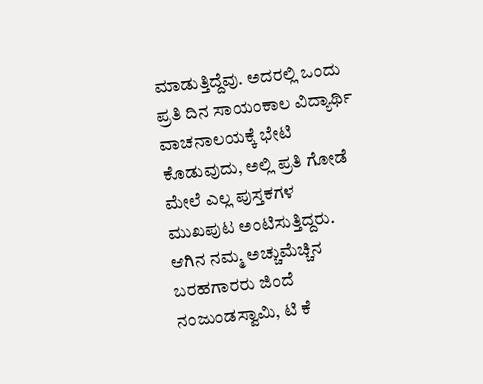ಮಾಡುತ್ತಿದ್ದೆವು. ಅದರಲ್ಲಿ ಒಂದು ಪ್ರತಿ ದಿನ ಸಾಯಂಕಾಲ ವಿದ್ಯಾರ್ಥಿ ವಾಚನಾಲಯಕ್ಕೆ ಭೇಟಿ ಕೊಡುವುದು, ಅಲ್ಲಿ ಪ್ರತಿ ಗೋಡೆ ಮೇಲೆ ಎಲ್ಲ ಪುಸ್ತಕಗಳ ಮುಖಪುಟ ಅಂಟಿಸುತ್ತಿದ್ದರು. ಆಗಿನ ನಮ್ಮ ಅಚ್ಚುಮೆಚ್ಚಿನ ಬರಹಗಾರರು ಜಿಂದೆ ನಂಜುಂಡಸ್ವಾಮಿ, ಟಿ ಕೆ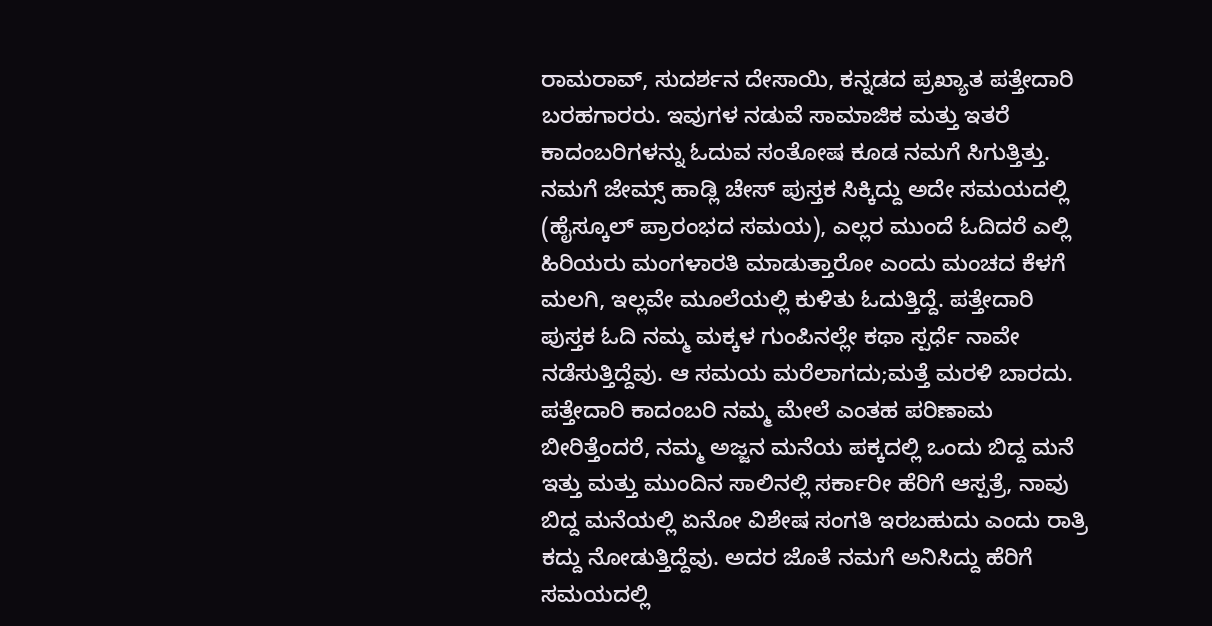ರಾಮರಾವ್, ಸುದರ್ಶನ ದೇಸಾಯಿ, ಕನ್ನಡದ ಪ್ರಖ್ಯಾತ ಪತ್ತೇದಾರಿ ಬರಹಗಾರರು. ಇವುಗಳ ನಡುವೆ ಸಾಮಾಜಿಕ ಮತ್ತು ಇತರೆ ಕಾದಂಬರಿಗಳನ್ನು ಓದುವ ಸಂತೋಷ ಕೂಡ ನಮಗೆ ಸಿಗುತ್ತಿತ್ತು. ನಮಗೆ ಜೇಮ್ಸ್ ಹಾಡ್ಲಿ ಚೇಸ್ ಪುಸ್ತಕ ಸಿಕ್ಕಿದ್ದು ಅದೇ ಸಮಯದಲ್ಲಿ (ಹೈಸ್ಕೂಲ್ ಪ್ರಾರಂಭದ ಸಮಯ), ಎಲ್ಲರ ಮುಂದೆ ಓದಿದರೆ ಎಲ್ಲಿ ಹಿರಿಯರು ಮಂಗಳಾರತಿ ಮಾಡುತ್ತಾರೋ ಎಂದು ಮಂಚದ ಕೆಳಗೆ ಮಲಗಿ, ಇಲ್ಲವೇ ಮೂಲೆಯಲ್ಲಿ ಕುಳಿತು ಓದುತ್ತಿದ್ದೆ. ಪತ್ತೇದಾರಿ ಪುಸ್ತಕ ಓದಿ ನಮ್ಮ ಮಕ್ಕಳ ಗುಂಪಿನಲ್ಲೇ ಕಥಾ ಸ್ಪರ್ಧೆ ನಾವೇ ನಡೆಸುತ್ತಿದ್ದೆವು. ಆ ಸಮಯ ಮರೆಲಾಗದು;ಮತ್ತೆ ಮರಳಿ ಬಾರದು. ಪತ್ತೇದಾರಿ ಕಾದಂಬರಿ ನಮ್ಮ ಮೇಲೆ ಎಂತಹ ಪರಿಣಾಮ ಬೀರಿತ್ತೆಂದರೆ, ನಮ್ಮ ಅಜ್ಜನ ಮನೆಯ ಪಕ್ಕದಲ್ಲಿ ಒಂದು ಬಿದ್ದ ಮನೆ ಇತ್ತು ಮತ್ತು ಮುಂದಿನ ಸಾಲಿನಲ್ಲಿ ಸರ್ಕಾರೀ ಹೆರಿಗೆ ಆಸ್ಪತ್ರೆ, ನಾವು ಬಿದ್ದ ಮನೆಯಲ್ಲಿ ಏನೋ ವಿಶೇಷ ಸಂಗತಿ ಇರಬಹುದು ಎಂದು ರಾತ್ರಿ ಕದ್ದು ನೋಡುತ್ತಿದ್ದೆವು. ಅದರ ಜೊತೆ ನಮಗೆ ಅನಿಸಿದ್ದು ಹೆರಿಗೆ ಸಮಯದಲ್ಲಿ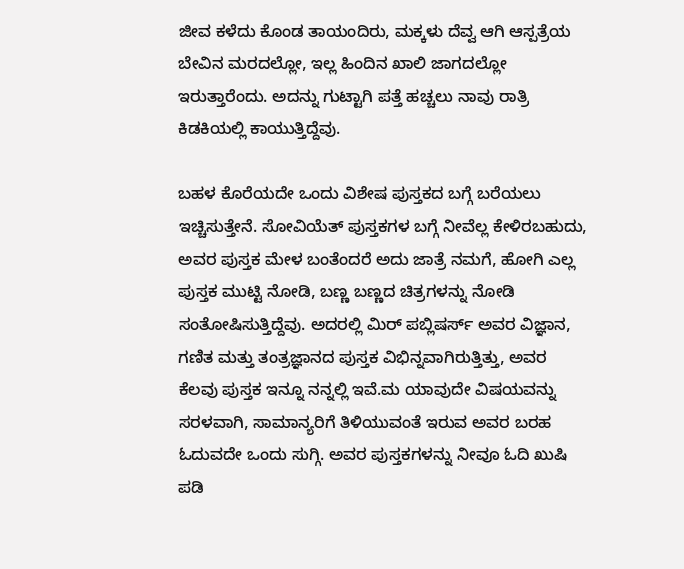ಜೀವ ಕಳೆದು ಕೊಂಡ ತಾಯಂದಿರು, ಮಕ್ಕಳು ದೆವ್ವ ಆಗಿ ಆಸ್ಪತ್ರೆಯ ಬೇವಿನ ಮರದಲ್ಲೋ, ಇಲ್ಲ ಹಿಂದಿನ ಖಾಲಿ ಜಾಗದಲ್ಲೋ ಇರುತ್ತಾರೆಂದು. ಅದನ್ನು ಗುಟ್ಟಾಗಿ ಪತ್ತೆ ಹಚ್ಚಲು ನಾವು ರಾತ್ರಿ ಕಿಡಕಿಯಲ್ಲಿ ಕಾಯುತ್ತಿದ್ದೆವು.

ಬಹಳ ಕೊರೆಯದೇ ಒಂದು ವಿಶೇಷ ಪುಸ್ತಕದ ಬಗ್ಗೆ ಬರೆಯಲು ಇಚ್ಚಿಸುತ್ತೇನೆ. ಸೋವಿಯೆತ್ ಪುಸ್ತಕಗಳ ಬಗ್ಗೆ ನೀವೆಲ್ಲ ಕೇಳಿರಬಹುದು, ಅವರ ಪುಸ್ತಕ ಮೇಳ ಬಂತೆಂದರೆ ಅದು ಜಾತ್ರೆ ನಮಗೆ, ಹೋಗಿ ಎಲ್ಲ ಪುಸ್ತಕ ಮುಟ್ಟಿ ನೋಡಿ, ಬಣ್ಣ ಬಣ್ಣದ ಚಿತ್ರಗಳನ್ನು ನೋಡಿ ಸಂತೋಷಿಸುತ್ತಿದ್ದೆವು. ಅದರಲ್ಲಿ ಮಿರ್ ಪಬ್ಲಿಷರ್ಸ್ ಅವರ ವಿಜ್ಞಾನ, ಗಣಿತ ಮತ್ತು ತಂತ್ರಜ್ಞಾನದ ಪುಸ್ತಕ ವಿಭಿನ್ನವಾಗಿರುತ್ತಿತ್ತು, ಅವರ ಕೆಲವು ಪುಸ್ತಕ ಇನ್ನೂ ನನ್ನಲ್ಲಿ ಇವೆ.ಮ ಯಾವುದೇ ವಿಷಯವನ್ನು ಸರಳವಾಗಿ, ಸಾಮಾನ್ಯರಿಗೆ ತಿಳಿಯುವಂತೆ ಇರುವ ಅವರ ಬರಹ ಓದುವದೇ ಒಂದು ಸುಗ್ಗಿ. ಅವರ ಪುಸ್ತಕಗಳನ್ನು ನೀವೂ ಓದಿ ಖುಷಿ ಪಡಿ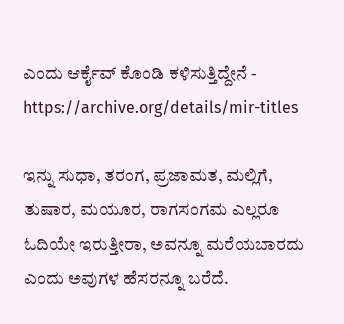ಎಂದು ಆರ್ಕೈವ್ ಕೊಂಡಿ ಕಳಿಸುತ್ತಿದ್ದೇನೆ - https://archive.org/details/mir-titles

ಇನ್ನು ಸುಧಾ, ತರಂಗ, ಪ್ರಜಾಮತ, ಮಲ್ಲಿಗೆ, ತುಷಾರ, ಮಯೂರ, ರಾಗಸಂಗಮ ಎಲ್ಲರೂ ಓದಿಯೇ ಇರುತ್ತೀರಾ, ಅವನ್ನೂ ಮರೆಯಬಾರದು ಎಂದು ಅವುಗಳ ಹೆಸರನ್ನೂ ಬರೆದೆ.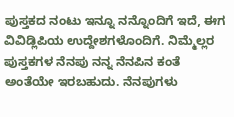ಪುಸ್ತಕದ ನಂಟು ಇನ್ನೂ ನನ್ನೊಂದಿಗೆ ಇದೆ, ಈಗ ವಿವಿಡ್ಲಿಪಿಯ ಉದ್ದೇಶಗಳೊಂದಿಗೆ. ನಿಮ್ಮೆಲ್ಲರ ಪುಸ್ತಕಗಳ ನೆನಪು ನನ್ನ ನೆನಪಿನ ಕಂತೆ ಅಂತೆಯೇ ಇರಬಹುದು. ನೆನಪುಗಳು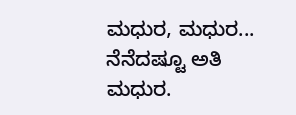ಮಧುರ, ಮಧುರ... ನೆನೆದಷ್ಟೂ ಅತಿ ಮಧುರ.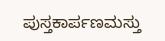ಪುಸ್ತಕಾರ್ಪಣಮಸ್ತು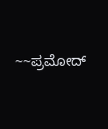~~ಪ್ರಮೋದ್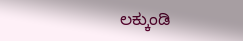ಲಕ್ಕುಂಡಿ